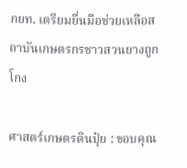กยท. เตรียมยื่นมือช่วยเหลือสถาบันเกษตรกรชาวสวนยางถูกโกง

ศาสตร์เกษตรดินปุ๋ย : ขอบคุณ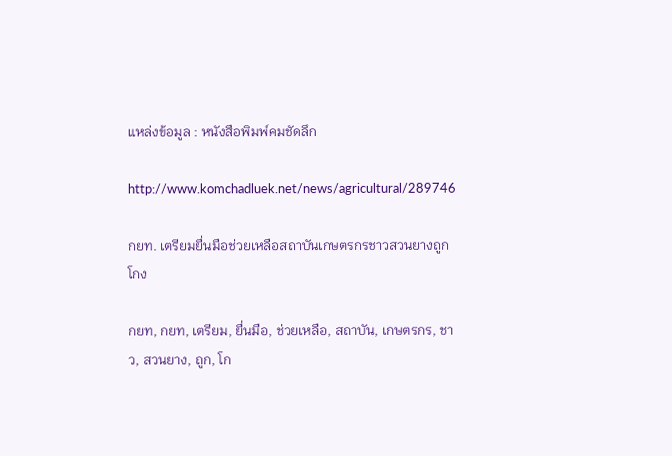แหล่งข้อมูล : หนังสือพิมพ์คมชัดลึก

http://www.komchadluek.net/news/agricultural/289746

กยท. เตรียมยื่นมือช่วยเหลือสถาบันเกษตรกรชาวสวนยางถูกโกง

กยท, กยท, เตรียม, ยื่นมือ, ช่วยเหลือ, สถาบัน, เกษตรกร, ชาว, สวนยาง, ถูก, โก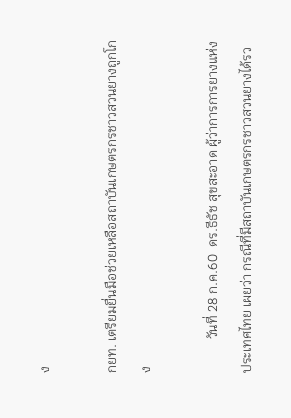ง

กยท. เตรียมยื่นมือช่วยเหลือสถาบันเกษตรกรชาวสวนยางถูกโกง

          วันที่ 28 ก.ค.60  ดร.ธีธัช สุขสะอาด ผู้ว่าการการยางแห่งประเทศไทย เผยว่า กรณีที่มีสถาบันเกษตรกรชาวสวนยางได้รว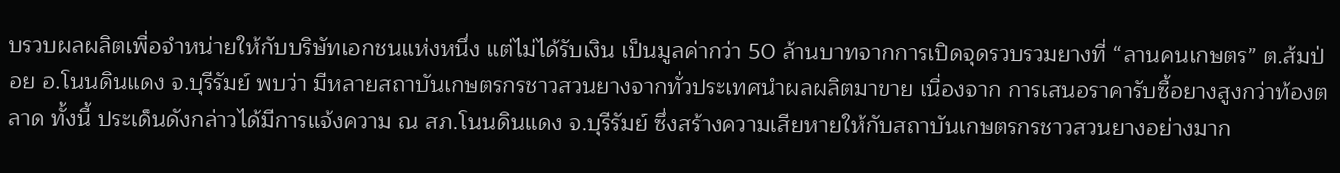บรวบผลผลิตเพื่อจำหน่ายให้กับบริษัทเอกชนแห่งหนึ่ง แต่ไม่ได้รับเงิน เป็นมูลค่ากว่า 50 ล้านบาทจากการเปิดจุดรวบรวมยางที่ “ลานคนเกษตร” ต.ส้มป่อย อ.โนนดินแดง จ.บุรีรัมย์ พบว่า มีหลายสถาบันเกษตรกรชาวสวนยางจากทั่วประเทศนำผลผลิตมาขาย เนื่องจาก การเสนอราคารับซื้อยางสูงกว่าท้องตลาด ทั้งนี้ ประเด็นดังกล่าวได้มีการแจ้งความ ณ สภ.โนนดินแดง จ.บุรีรัมย์ ซึ่งสร้างความเสียหายให้กับสถาบันเกษตรกรชาวสวนยางอย่างมาก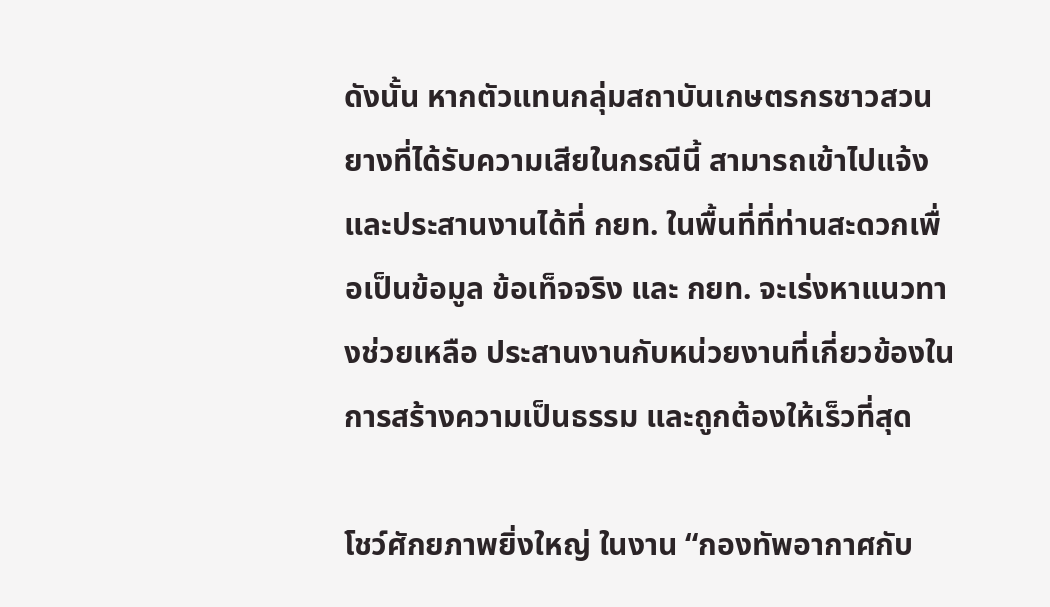ดังนั้น หากตัวแทนกลุ่มสถาบันเกษตรกรชาวสวนยางที่ได้รับความเสียในกรณีนี้ สามารถเข้าไปแจ้งและประสานงานได้ที่ กยท. ในพื้นที่ที่ท่านสะดวกเพื่อเป็นข้อมูล ข้อเท็จจริง และ กยท. จะเร่งหาแนวทางช่วยเหลือ ประสานงานกับหน่วยงานที่เกี่ยวข้องในการสร้างความเป็นธรรม และถูกต้องให้เร็วที่สุด

โชว์ศักยภาพยิ่งใหญ่ ในงาน “กองทัพอากาศกับ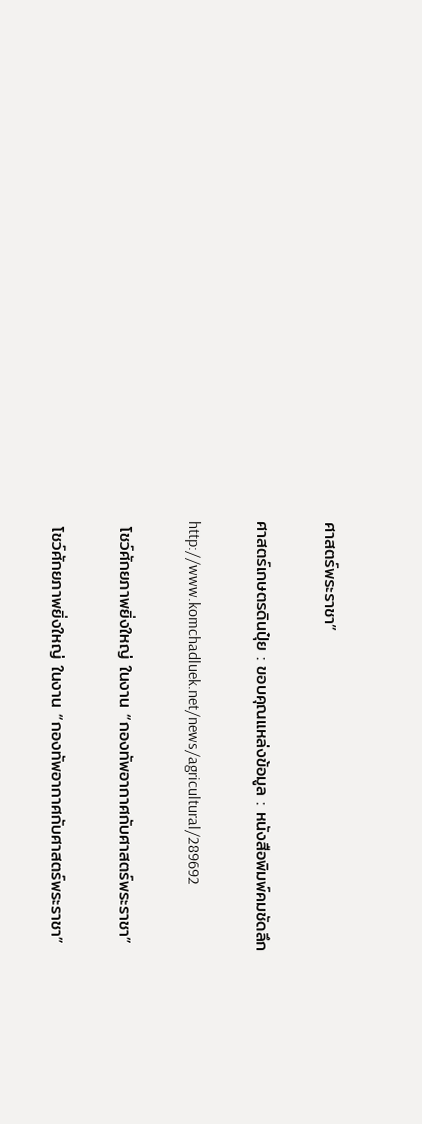ศาสตร์พระราชา”

ศาสตร์เกษตรดินปุ๋ย : ขอบคุณแหล่งข้อมูล : หนังสือพิมพ์คมชัดลึก

http://www.komchadluek.net/news/agricultural/289692

 โชว์ศักยภาพยิ่งใหญ่ ในงาน “กองทัพอากาศกับศาสตร์พระราชา”

 โชว์ศักยภาพยิ่งใหญ่ ในงาน “กองทัพอากาศกับศาสตร์พระราชา”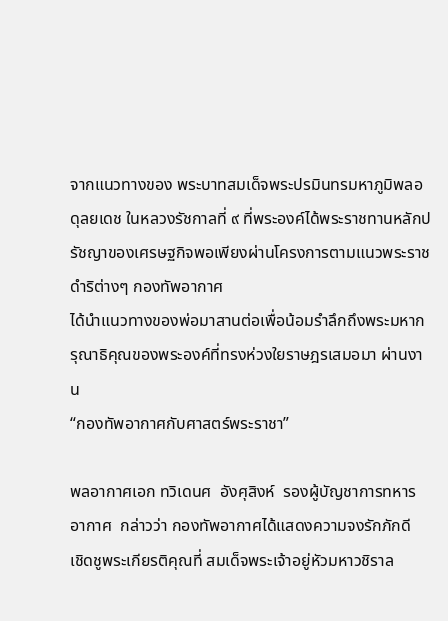จากแนวทางของ พระบาทสมเด็จพระปรมินทรมหาภูมิพลอดุลยเดช ในหลวงรัชกาลที่ ๙ ที่พระองค์ได้พระราชทานหลักปรัชญาของเศรษฐกิจพอเพียงผ่านโครงการตามแนวพระราชดำริต่างๆ กองทัพอากาศ
ได้นำแนวทางของพ่อมาสานต่อเพื่อน้อมรำลึกถึงพระมหากรุณาธิคุณของพระองค์ที่ทรงห่วงใยราษฎรเสมอมา ผ่านงาน
“กองทัพอากาศกับศาสตร์พระราชา”

พลอากาศเอก ทวิเดนศ  อังศุสิงห์  รองผู้บัญชาการทหารอากาศ  กล่าวว่า กองทัพอากาศได้แสดงความจงรักภักดี  เชิดชูพระเกียรติคุณที่ สมเด็จพระเจ้าอยู่หัวมหาวชิราล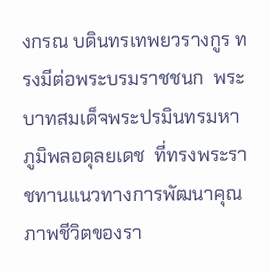งกรณ บดินทรเทพยวรางกูร ทรงมีต่อพระบรมราชชนก  พระบาทสมเด็จพระปรมินทรมหาภูมิพลอดุลยเดช  ที่ทรงพระราชทานแนวทางการพัฒนาคุณภาพชีวิตของรา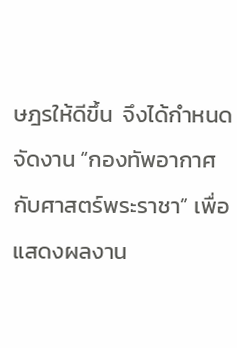ษฎรให้ดีขึ้น  จึงได้กำหนดจัดงาน “กองทัพอากาศกับศาสตร์พระราชา” เพื่อแสดงผลงาน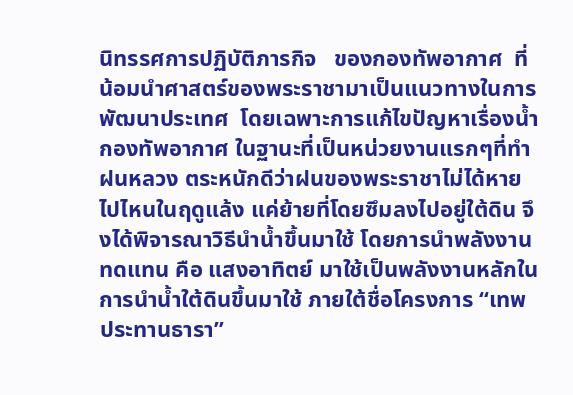นิทรรศการปฏิบัติภารกิจ   ของกองทัพอากาศ  ที่น้อมนำศาสตร์ของพระราชามาเป็นแนวทางในการพัฒนาประเทศ  โดยเฉพาะการแก้ไขปัญหาเรื่องน้ำ กองทัพอากาศ ในฐานะที่เป็นหน่วยงานแรกๆที่ทำฝนหลวง ตระหนักดีว่าฝนของพระราชาไม่ได้หายไปไหนในฤดูแล้ง แค่ย้ายที่โดยซึมลงไปอยู่ใต้ดิน จึงได้พิจารณาวิธีนำน้ำขึ้นมาใช้ โดยการนำพลังงานทดแทน คือ แสงอาทิตย์ มาใช้เป็นพลังงานหลักในการนำน้ำใต้ดินขึ้นมาใช้ ภายใต้ชื่อโครงการ “เทพประทานธารา”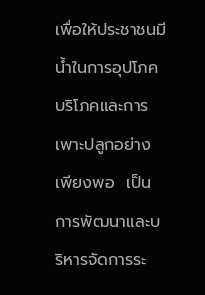เพื่อให้ประชาชนมีน้ำในการอุปโภคบริโภคและการเพาะปลูกอย่างเพียงพอ  เป็นการพัฒนาและบริหารจัดการระ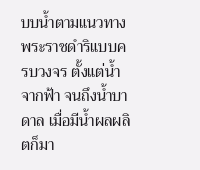บบน้ำตามแนวทางพระราชดำริแบบครบวงจร ตั้งแต่น้ำจากฟ้า จนถึงน้ำบาดาล เมื่อมีน้ำผลผลิตก็มา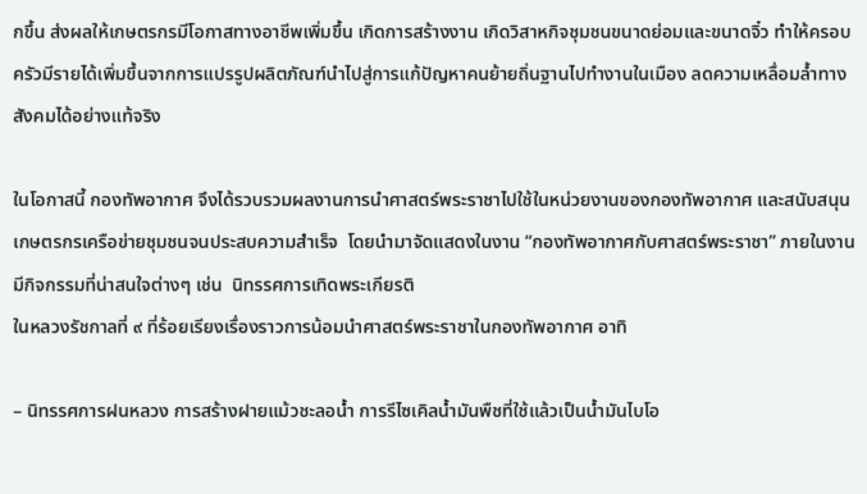กขึ้น ส่งผลให้เกษตรกรมีโอกาสทางอาชีพเพิ่มขึ้น เกิดการสร้างงาน เกิดวิสาหกิจชุมชนขนาดย่อมและขนาดจิ๋ว ทำให้ครอบครัวมีรายได้เพิ่มขึ้นจากการแปรรูปผลิตภัณฑ์นำไปสู่การแก้ปัญหาคนย้ายถิ่นฐานไปทำงานในเมือง ลดความเหลื่อมล้ำทางสังคมได้อย่างแท้จริง

ในโอกาสนี้ กองทัพอากาศ จึงได้รวบรวมผลงานการนำศาสตร์พระราชาไปใช้ในหน่วยงานของกองทัพอากาศ และสนับสนุนเกษตรกรเครือข่ายชุมชนจนประสบความสำเร็จ  โดยนำมาจัดแสดงในงาน “กองทัพอากาศกับศาสตร์พระราชา” ภายในงานมีกิจกรรมที่น่าสนใจต่างๆ เช่น  นิทรรศการเทิดพระเกียรติ
ในหลวงรัชกาลที่ ๙ ที่ร้อยเรียงเรื่องราวการน้อมนำศาสตร์พระราชาในกองทัพอากาศ อาทิ

– นิทรรศการฝนหลวง การสร้างฝายแม้วชะลอน้ำ การรีไซเคิลน้ำมันพืชที่ใช้แล้วเป็นน้ำมันไบโอ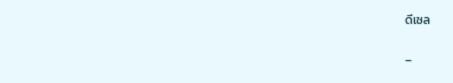ดีเซล

–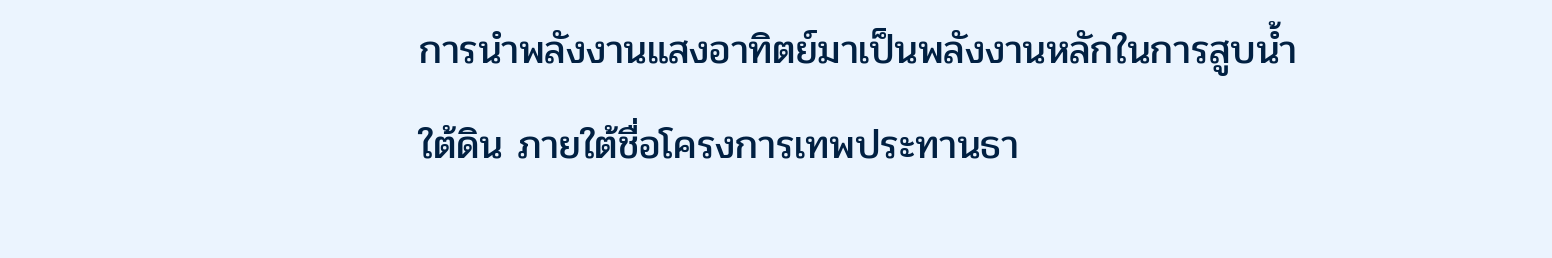การนำพลังงานแสงอาทิตย์มาเป็นพลังงานหลักในการสูบน้ำใต้ดิน ภายใต้ชื่อโครงการเทพประทานธา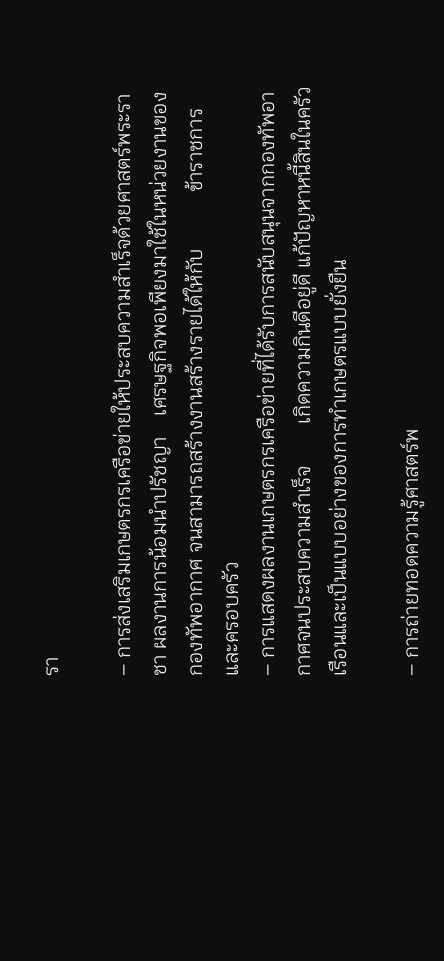รา

– การส่งเสริมเกษตรกรเครือข่ายให้ประสบความสำเร็จด้วยศาสตร์พระราชา ผลงานการน้อมนำปรัชญา    เศรษฐกิจพอเพียงมาใช้ในหน่วยงานของกองทัพอากาศ จนสามารถสร้างงานสร้างรายได้ให้กับ           ข้าราชการและครอบครัว
– การแสดงผลงานเกษตรกรเครือข่ายที่ได้รับการสนับสนุนจากกองทัพอากาศจนประสบความสำเร็จ        เกิดความกินดีอยู่ดี แก้ปัญหาหนี้สินในครัวเรือนและเป็นแบบอย่างของการทำเกษตรแบบยั่งยืน

– การถ่ายทอดความรู้ศาสตร์พ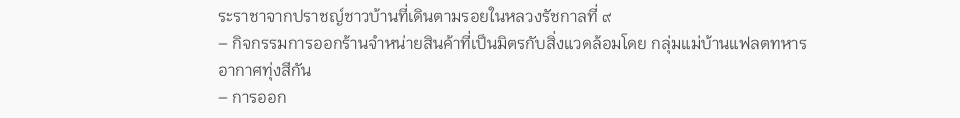ระราชาจากปราชญ์ชาวบ้านที่เดินตามรอยในหลวงรัชกาลที่ ๙
– กิจกรรมการออกร้านจำหน่ายสินค้าที่เป็นมิตรกับสิ่งแวดล้อมโดย กลุ่มแม่บ้านแฟลตทหารอากาศทุ่งสีกัน
– การออก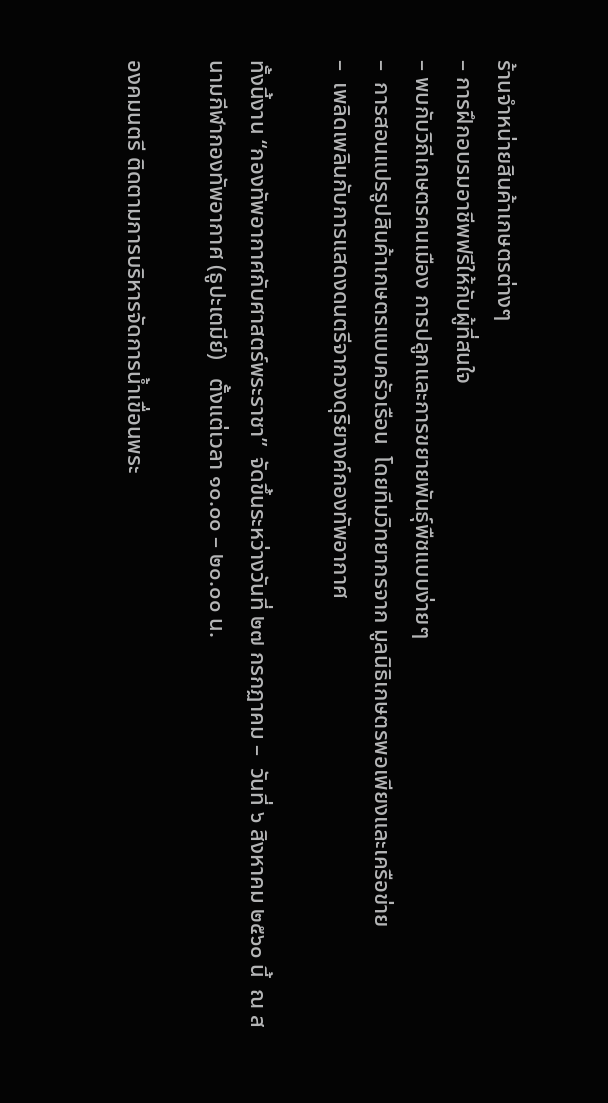ร้านจำหน่ายสินค้าเกษตรต่างๆ
– การฝึกอบรมอาชีพฟรีให้กับผู้ที่สนใจ
– พบกับวิถีเกษตรคนเมือง การปลูกและการขยายพันธุ์พืชแบบง่ายๆ
–  การสอนแปรรูปสินค้าเกษตรแบบครัวเรือน  โดยทีมวิทยากรจาก มูลนิธิเกษตรพอเพียงและเครือข่าย
–  เพลิดเพลินกับการแสดงดนตรีจากวงดุริยางค์กองทัพอากาศ

ทั้งนี้งาน “กองทัพอากาศกับศาสตร์พระราชา”  จัดขึ้นระหว่างวันที่ ๒๗ กรกฏาคม –  วันที่ ๖ สิงหาคม ๒๕๖๐ นี้  ณ สนามกีฬากองทัพอากาศ (ธูปะเตมีย์)   ตั้งแต่เวลา ๑๐.๐๐ – ๒๐.๐๐ น.

องคมนตรี ติดตามการบริหารจัดการน้ำเขื่อนพระ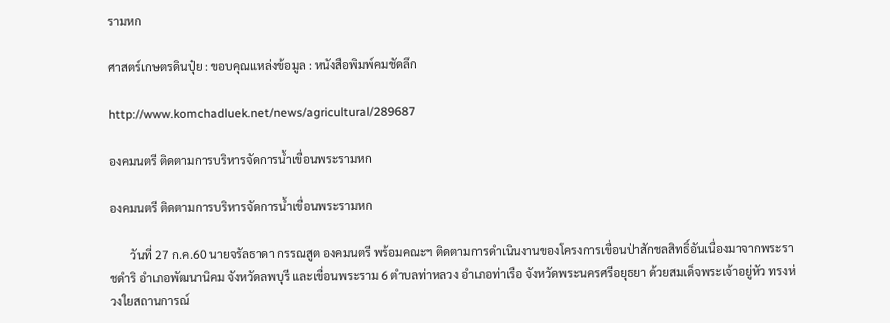รามหก

ศาสตร์เกษตรดินปุ๋ย : ขอบคุณแหล่งข้อมูล : หนังสือพิมพ์คมชัดลึก

http://www.komchadluek.net/news/agricultural/289687

องคมนตรี ติดตามการบริหารจัดการน้ำเขื่อนพระรามหก

องคมนตรี ติดตามการบริหารจัดการน้ำเขื่อนพระรามหก

       วันที่ 27 ก.ค.60 นายจรัลธาดา กรรณสูต องคมนตรี พร้อมคณะฯ ติดตามการดำเนินงานของโครงการเขื่อนป่าสักชลสิทธิ์อันเนื่องมาจากพระราชดำริ อำเภอพัฒนานิคม จังหวัดลพบุรี และเขื่อนพระราม 6 ตำบลท่าหลวง อำเภอท่าเรือ จังหวัดพระนครศรีอยุธยา ด้วยสมเด็จพระเจ้าอยู่หัว ทรงห่วงใยสถานการณ์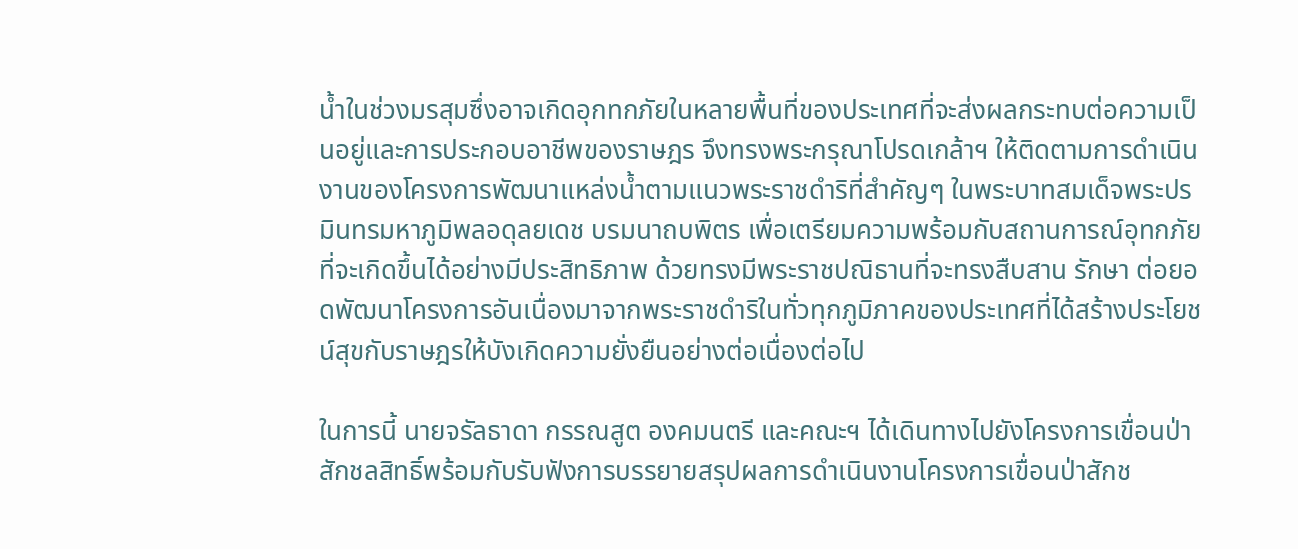น้ำในช่วงมรสุมซึ่งอาจเกิดอุกทกภัยในหลายพื้นที่ของประเทศที่จะส่งผลกระทบต่อความเป็นอยู่และการประกอบอาชีพของราษฎร จึงทรงพระกรุณาโปรดเกล้าฯ ให้ติดตามการดำเนินงานของโครงการพัฒนาแหล่งน้ำตามแนวพระราชดำริที่สำคัญๆ ในพระบาทสมเด็จพระปรมินทรมหาภูมิพลอดุลยเดช บรมนาถบพิตร เพื่อเตรียมความพร้อมกับสถานการณ์อุทกภัยที่จะเกิดขึ้นได้อย่างมีประสิทธิภาพ ด้วยทรงมีพระราชปณิธานที่จะทรงสืบสาน รักษา ต่อยอดพัฒนาโครงการอันเนื่องมาจากพระราชดำริในทั่วทุกภูมิภาคของประเทศที่ได้สร้างประโยชน์สุขกับราษฎรให้บังเกิดความยั่งยืนอย่างต่อเนื่องต่อไป

ในการนี้ นายจรัลธาดา กรรณสูต องคมนตรี และคณะฯ ได้เดินทางไปยังโครงการเขื่อนป่าสักชลสิทธิ์พร้อมกับรับฟังการบรรยายสรุปผลการดำเนินงานโครงการเขื่อนป่าสักช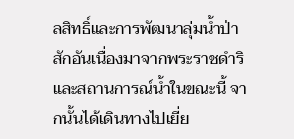ลสิทธิ์และการพัฒนาลุ่มน้ำป่าสักอันเนื่องมาจากพระราชดำริ และสถานการณ์น้ำในขณะนี้ จากนั้นได้เดินทางไปเยี่ย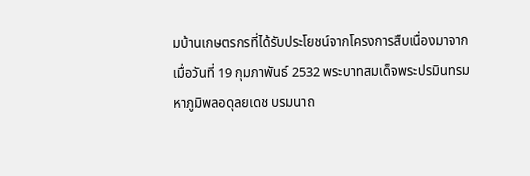มบ้านเกษตรกรที่ได้รับประโยชน์จากโครงการสืบเนื่องมาจากเมื่อวันที่ 19 กุมภาพันธ์ 2532 พระบาทสมเด็จพระปรมินทรมหาภูมิพลอดุลยเดช บรมนาถ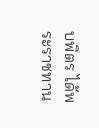บพิตร ได้พระราชทาน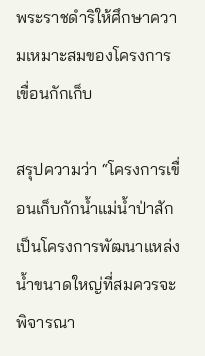พระราชดำริให้ศึกษาความเหมาะสมของโครงการเขื่อนกักเก็บ

สรุปความว่า “โครงการเขื่อนเก็บกักน้ำแม่น้ำป่าสักเป็นโครงการพัฒนาแหล่งน้ำขนาดใหญ่ที่สมควรจะพิจารณา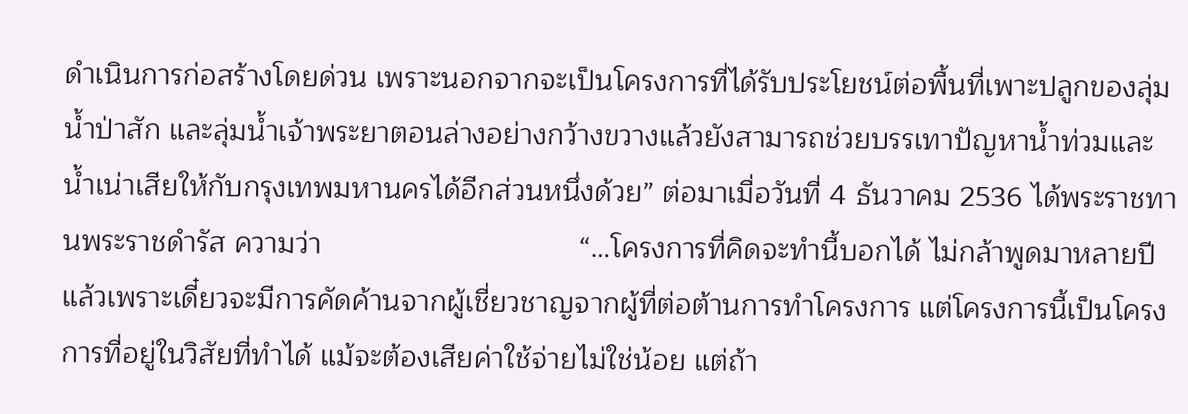ดำเนินการก่อสร้างโดยด่วน เพราะนอกจากจะเป็นโครงการที่ได้รับประโยชน์ต่อพื้นที่เพาะปลูกของลุ่มน้ำป่าสัก และลุ่มน้ำเจ้าพระยาตอนล่างอย่างกว้างขวางแล้วยังสามารถช่วยบรรเทาปัญหาน้ำท่วมและน้ำเน่าเสียให้กับกรุงเทพมหานครได้อีกส่วนหนึ่งด้วย” ต่อมาเมื่อวันที่ 4 ธันวาคม 2536 ได้พระราชทานพระราชดำรัส ความว่า                                “…โครงการที่คิดจะทำนี้บอกได้ ไม่กล้าพูดมาหลายปีแล้วเพราะเดี๋ยวจะมีการคัดค้านจากผู้เชี่ยวชาญจากผู้ที่ต่อต้านการทำโครงการ แต่โครงการนี้เป็นโครงการที่อยู่ในวิสัยที่ทำได้ แม้จะต้องเสียค่าใช้จ่ายไม่ใช่น้อย แต่ถ้า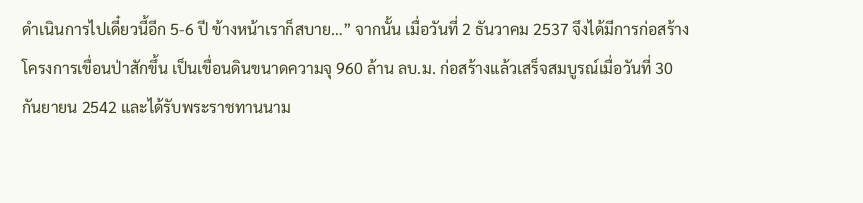ดำเนินการไปเดี๋ยวนี้อีก 5-6 ปี ข้างหน้าเราก็สบาย…” จากนั้น เมื่อวันที่ 2 ธันวาคม 2537 จึงได้มีการก่อสร้างโครงการเขื่อนป่าสักขึ้น เป็นเขื่อนดินขนาดความจุ 960 ล้าน ลบ.ม. ก่อสร้างแล้วเสร็จสมบูรณ์เมื่อวันที่ 30 กันยายน 2542 และได้รับพระราชทานนาม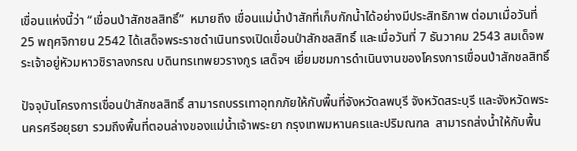เขื่อนแห่งนี้ว่า “เขื่อนป่าสักชลสิทธิ์”  หมายถึง เขื่อนแม่น้ำป่าสักที่เก็บกักน้ำได้อย่างมีประสิทธิภาพ ต่อมาเมื่อวันที่ 25 พฤศจิกายน 2542 ได้เสด็จพระราชดำเนินทรงเปิดเขื่อนป่าสักชลสิทธิ์ และเมื่อวันที่ 7 ธันวาคม 2543 สมเด็จพระเจ้าอยู่หัวมหาวชิราลงกรณ บดินทรเทพยวรางกูร เสด็จฯ เยี่ยมชมการดำเนินงานของโครงการเขื่อนป่าสักชลสิทธิ์

ปัจจุบันโครงการเขื่อนป่าสักชลสิทธิ์ สามารถบรรเทาอุทกภัยให้กับพื้นที่จังหวัดลพบุรี จังหวัดสระบุรี และจังหวัดพระนครศรีอยุธยา รวมถึงพื้นที่ตอนล่างของแม่น้ำเจ้าพระยา กรุงเทพมหานครและปริมณฑล  สามารถส่งน้ำให้กับพื้น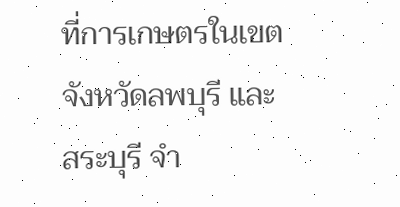ที่การเกษตรในเขตจังหวัดลพบุรี และสระบุรี จำ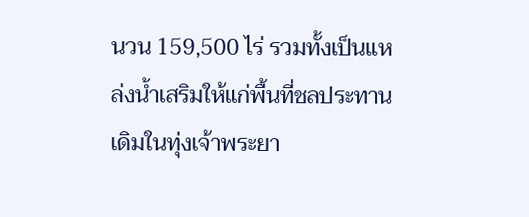นวน 159,500 ไร่ รวมทั้งเป็นแหล่งน้ำเสริมให้แก่พื้นที่ชลประทานเดิมในทุ่งเจ้าพระยา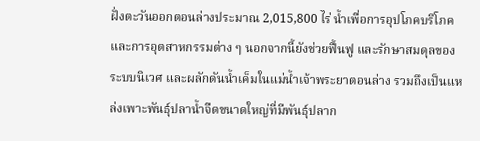ฝั่งตะวันออกตอนล่างประมาณ 2,015,800 ไร่ น้ำเพื่อการอุปโภคบริโภค และการอุตสาหกรรมต่าง ๆ นอกจากนี้ยังช่วยฟื้นฟู และรักษาสมดุลของระบบนิเวศ และผลักดันน้ำเค็มในแม่น้ำเจ้าพระยาตอนล่าง รวมถึงเป็นแหล่งเพาะพันธุ์ปลาน้ำจืดขนาดใหญ่ที่มีพันธุ์ปลาก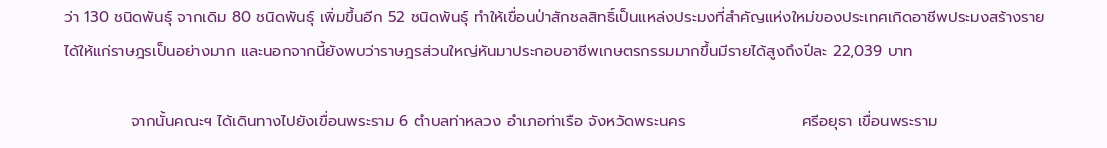ว่า 130 ชนิดพันธุ์ จากเดิม 80 ชนิดพันธุ์ เพิ่มขึ้นอีก 52 ชนิดพันธุ์ ทำให้เขื่อนป่าสักชลสิทธิ์เป็นแหล่งประมงที่สำคัญแห่งใหม่ของประเทศเกิดอาชีพประมงสร้างราย ได้ให้แก่ราษฎรเป็นอย่างมาก และนอกจากนี้ยังพบว่าราษฎรส่วนใหญ่หันมาประกอบอาชีพเกษตรกรรมมากขึ้นมีรายได้สูงถึงปีละ 22,039 บาท

            จากนั้นคณะฯ ได้เดินทางไปยังเขื่อนพระราม 6 ตำบลท่าหลวง อำเภอท่าเรือ จังหวัดพระนคร                     ศรีอยุธา เขื่อนพระราม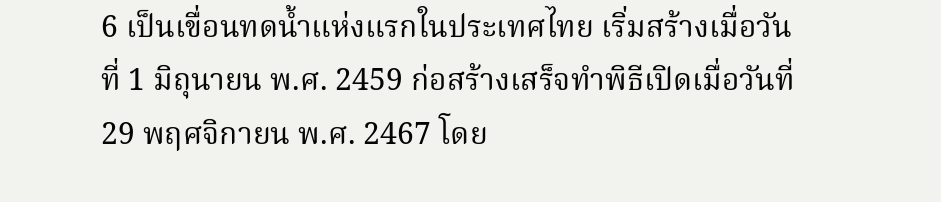6 เป็นเขื่อนทดน้ำแห่งแรกในประเทศไทย เริ่มสร้างเมื่อวันที่ 1 มิถุนายน พ.ศ. 2459 ก่อสร้างเสร็จทำพิธีเปิดเมื่อวันที่ 29 พฤศจิกายน พ.ศ. 2467 โดย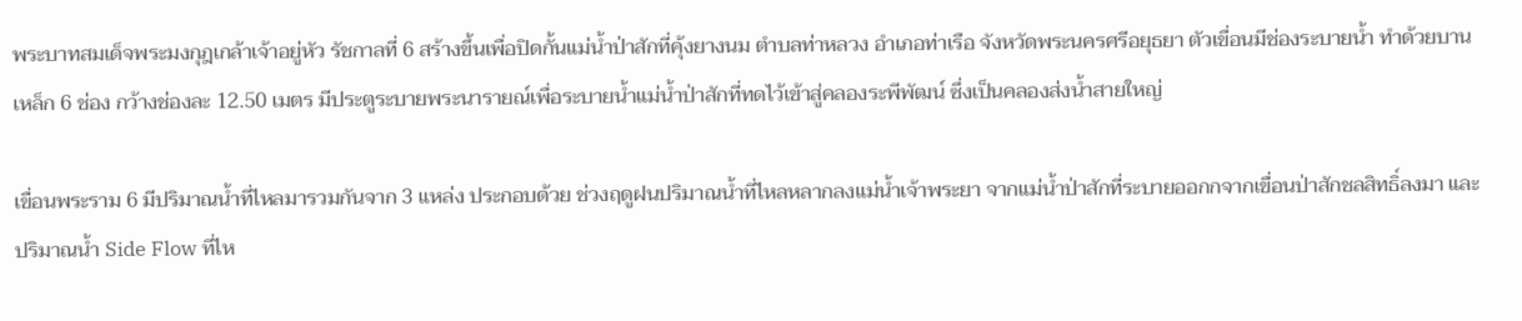พระบาทสมเด็จพระมงกุฎเกล้าเจ้าอยู่หัว รัชกาลที่ 6 สร้างขึ้นเพื่อปิดกั้นแม่น้ำป่าสักที่คุ้งยางนม ตำบลท่าหลวง อำเภอท่าเรือ จังหวัดพระนครศรีอยุธยา ตัวเขื่อนมีช่องระบายน้ำ ทำด้วยบานเหล็ก 6 ช่อง กว้างช่องละ 12.50 เมตร มีประตูระบายพระนารายณ์เพื่อระบายน้ำแม่น้ำป่าสักที่ทดไว้เข้าสู่คลองระพีพัฒน์ ซึ่งเป็นคลองส่งน้ำสายใหญ่

เขื่อนพระราม 6 มีปริมาณน้ำที่ไหลมารวมกันจาก 3 แหล่ง ประกอบด้วย ช่วงฤดูฝนปริมาณน้ำที่ไหลหลากลงแม่น้ำเจ้าพระยา จากแม่น้ำป่าสักที่ระบายออกกจากเขื่อนป่าสักชลสิทธิ์ลงมา และปริมาณน้ำ Side Flow ที่ไห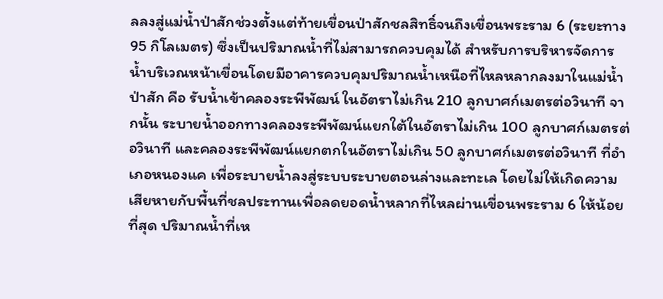ลลงสู่แม่น้ำป่าสักช่วงตั้งแต่ท้ายเขื่อนป่าสักชลสิทธิ์จนถึงเขื่อนพระราม 6 (ระยะทาง 95 กิโลเมตร) ซึ่งเป็นปริมาณน้ำที่ไม่สามารถควบคุมได้ สำหรับการบริหารจัดการน้ำบริเวณหน้าเขื่อนโดยมีอาคารควบคุมปริมาณน้ำเหนือที่ไหลหลากลงมาในแม่น้ำป่าสัก คือ รับน้ำเข้าคลองระพีพัฒน์ ในอัตราไม่เกิน 210 ลูกบาศก์เมตรต่อวินาที จากนั้น ระบายน้ำออกทางคลองระพีพัฒน์แยกใต้ในอัตราไม่เกิน 100 ลูกบาศก์เมตรต่อวินาที และคลองระพีพัฒน์แยกตกในอัตราไม่เกิน 50 ลูกบาศก์เมตรต่อวินาที ที่อำเภอหนองแค เพื่อระบายน้ำลงสู่ระบบระบายตอนล่างและทะเล โดยไม่ให้เกิดความเสียหายกับพื้นที่ชลประทานเพื่อลดยอดน้ำหลากที่ไหลผ่านเขื่อนพระราม 6 ให้น้อยที่สุด ปริมาณน้ำที่เห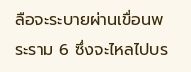ลือจะระบายผ่านเขื่อนพระราม 6 ซึ่งจะไหลไปบร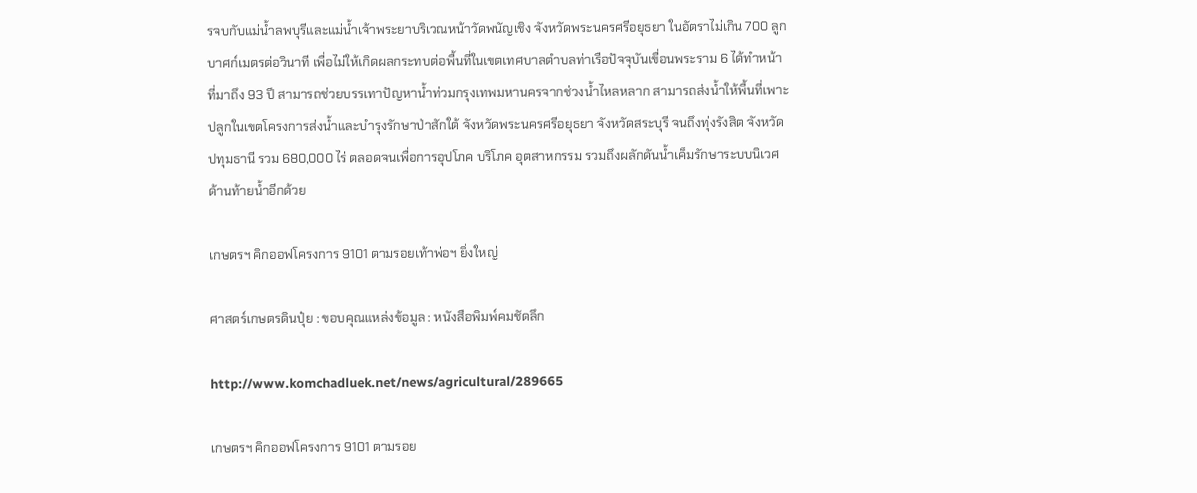รจบกับแม่น้ำลพบุรีและแม่น้ำเจ้าพระยาบริเวณหน้าวัดพนัญเชิง จังหวัดพระนครศรีอยุธยา ในอัตราไม่เกิน 700 ลูกบาศก์เมตรต่อวินาที เพื่อไม่ให้เกิดผลกระทบต่อพื้นที่ในเขตเทศบาลตำบลท่าเรือปัจจุบันเขื่อนพระราม 6 ได้ทำหน้าที่มาถึง 93 ปี สามารถช่วยบรรเทาปัญหาน้ำท่วมกรุงเทพมหานครจากช่วงน้ำไหลหลาก สามารถส่งน้ำให้พื้นที่เพาะปลูกในเขตโครงการส่งน้ำและบำรุงรักษาป่าสักใต้ จังหวัดพระนครศรีอยุธยา จังหวัดสระบุรี จนถึงทุ่งรังสิต จังหวัดปทุมธานี รวม 680,000 ไร่ ตลอดจนเพื่อการอุปโภค บริโภค อุตสาหกรรม รวมถึงผลักดันน้ำเค็มรักษาระบบนิเวศด้านท้ายน้ำอีกด้วย

เกษตรฯ คิกออฟโครงการ 9101 ตามรอยเท้าพ่อฯ ยิ่งใหญ่

ศาสตร์เกษตรดินปุ๋ย : ขอบคุณแหล่งข้อมูล : หนังสือพิมพ์คมชัดลึก

http://www.komchadluek.net/news/agricultural/289665

เกษตรฯ คิกออฟโครงการ 9101 ตามรอย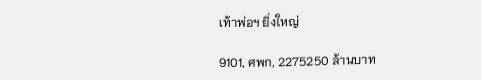เท้าพ่อฯ ยิ่งใหญ่

9101, ศพก, 2275250 ล้านบาท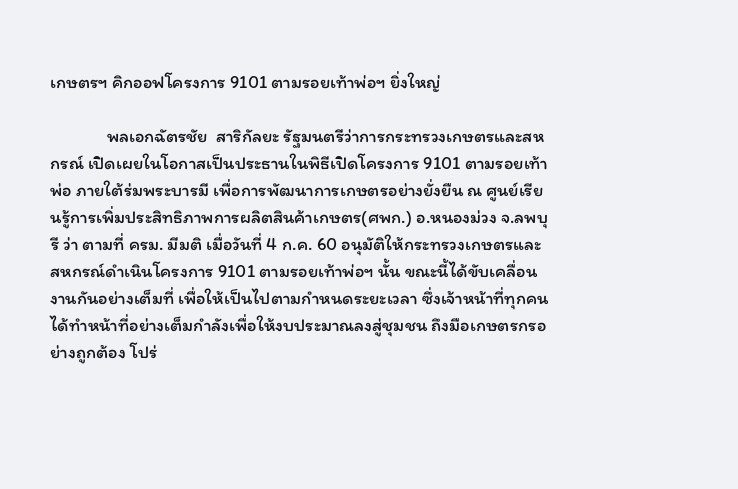เกษตรฯ คิกออฟโครงการ 9101 ตามรอยเท้าพ่อฯ ยิ่งใหญ่

              พลเอกฉัตรชัย  สาริกัลยะ รัฐมนตรีว่าการกระทรวงเกษตรและสหกรณ์ เปิดเผยในโอกาสเป็นประธานในพิธีเปิดโครงการ 9101 ตามรอยเท้าพ่อ ภายใต้ร่มพระบารมี เพื่อการพัฒนาการเกษตรอย่างยั่งยืน ณ ศูนย์เรียนรู้การเพิ่มประสิทธิภาพการผลิตสินค้าเกษตร(ศพก.) อ.หนองม่วง จ.ลพบุรี ว่า ตามที่ ครม. มีมติ เมื่อวันที่ 4 ก.ค. 60 อนุมัติให้กระทรวงเกษตรและสหกรณ์ดำเนินโครงการ 9101 ตามรอยเท้าพ่อฯ นั้น ขณะนี้ได้ขับเคลื่อนงานกันอย่างเต็มที่ เพื่อให้เป็นไปตามกำหนดระยะเวลา ซึ่งเจ้าหน้าที่ทุกคน ได้ทำหน้าที่อย่างเต็มกำลังเพื่อให้งบประมาณลงสู่ชุมชน ถึงมือเกษตรกรอย่างถูกต้อง โปร่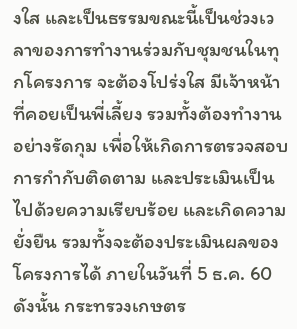งใส และเป็นธรรมขณะนี้เป็นช่วงเวลาของการทำงานร่วมกับชุมชนในทุกโครงการ จะต้องโปร่งใส มีเจ้าหน้าที่คอยเป็นพี่เลี้ยง รวมทั้งต้องทำงานอย่างรัดกุม เพื่อให้เกิดการตรวจสอบ การกำกับติดตาม และประเมินเป็นไปด้วยความเรียบร้อย และเกิดความยั่งยืน รวมทั้งจะต้องประเมินผลของโครงการได้ ภายในวันที่ 5 ธ.ค. 60 ดังนั้น กระทรวงเกษตร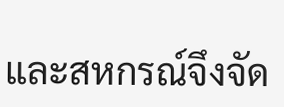และสหกรณ์จึงจัด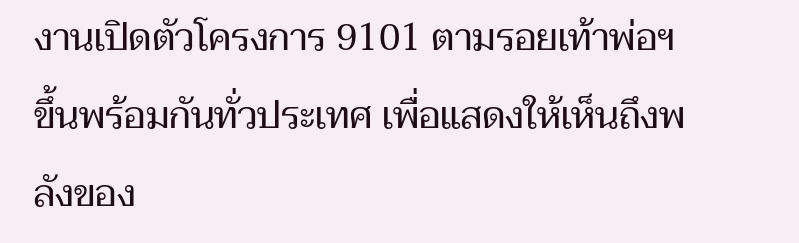งานเปิดตัวโครงการ 9101 ตามรอยเท้าพ่อฯ ขึ้นพร้อมกันทั่วประเทศ เพื่อแสดงให้เห็นถึงพลังของ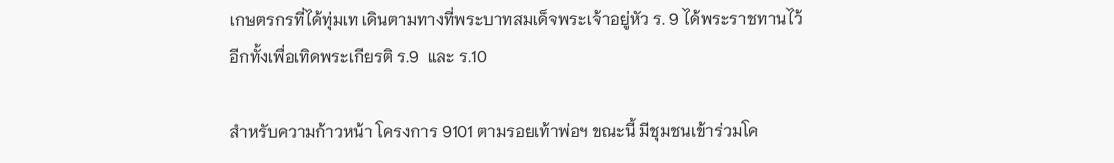เกษตรกรที่ได้ทุ่มเท เดินตามทางที่พระบาทสมเด็จพระเจ้าอยู่หัว ร. 9 ได้พระราชทานไว้ อีกทั้งเพื่อเทิดพระเกียรติ ร.9  และ ร.10

สำหรับความก้าวหน้า โครงการ 9101 ตามรอยเท้าพ่อฯ ขณะนี้ มีชุมชนเข้าร่วมโค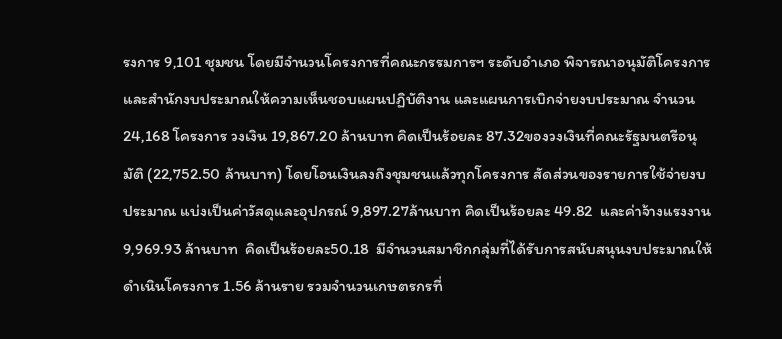รงการ 9,101 ชุมชน โดยมีจำนวนโครงการที่คณะกรรมการฯ ระดับอำเภอ พิจารณาอนุมัติโครงการ และสำนักงบประมาณให้ความเห็นชอบแผนปฏิบัติงาน และแผนการเบิกจ่ายงบประมาณ จำนวน 24,168 โครงการ วงเงิน 19,867.20 ล้านบาท คิดเป็นร้อยละ 87.32ของวงเงินที่คณะรัฐมนตรีอนุมัติ (22,752.50 ล้านบาท) โดยโอนเงินลงถึงชุมชนแล้วทุกโครงการ สัดส่วนของรายการใช้จ่ายงบประมาณ แบ่งเป็นค่าวัสดุและอุปกรณ์ 9,897.27ล้านบาท คิดเป็นร้อยละ 49.82  และค่าจ้างแรงงาน 9,969.93 ล้านบาท  คิดเป็นร้อยละ50.18  มีจำนวนสมาชิกกลุ่มที่ได้รับการสนับสนุนงบประมาณให้ดำเนินโครงการ 1.56 ล้านราย รวมจำนวนเกษตรกรที่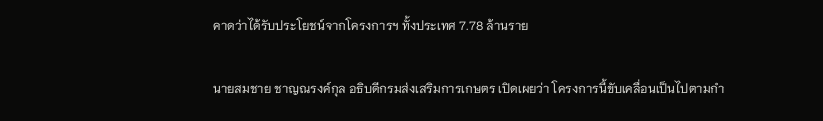คาดว่าได้รับประโยชน์จากโครงการฯ ทั้งประเทศ 7.78 ล้านราย

นายสมชาย ชาญณรงค์กุล อธิบดีกรมส่งเสริมการเกษตร เปิดเผยว่า โครงการนี้ขับเคลื่อนเป็นไปตามกำ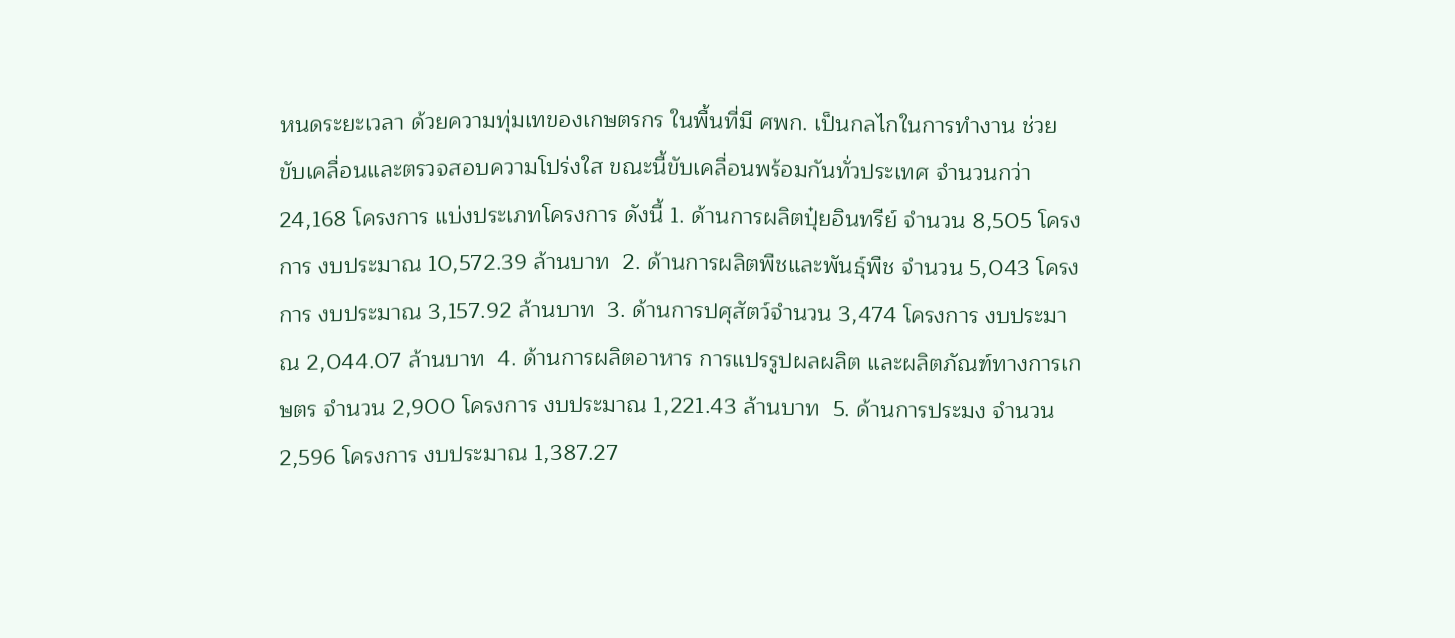หนดระยะเวลา ด้วยความทุ่มเทของเกษตรกร ในพื้นที่มี ศพก. เป็นกลไกในการทำงาน ช่วยขับเคลื่อนและตรวจสอบความโปร่งใส ขณะนี้ขับเคลื่อนพร้อมกันทั่วประเทศ จำนวนกว่า 24,168 โครงการ แบ่งประเภทโครงการ ดังนี้ 1. ด้านการผลิตปุ๋ยอินทรีย์ จำนวน 8,505 โครงการ งบประมาณ 10,572.39 ล้านบาท  2. ด้านการผลิตพืชและพันธุ์พืช จำนวน 5,043 โครงการ งบประมาณ 3,157.92 ล้านบาท  3. ด้านการปศุสัตว์จำนวน 3,474 โครงการ งบประมาณ 2,044.07 ล้านบาท  4. ด้านการผลิตอาหาร การแปรรูปผลผลิต และผลิตภัณฑ์ทางการเกษตร จำนวน 2,900 โครงการ งบประมาณ 1,221.43 ล้านบาท  5. ด้านการประมง จำนวน 2,596 โครงการ งบประมาณ 1,387.27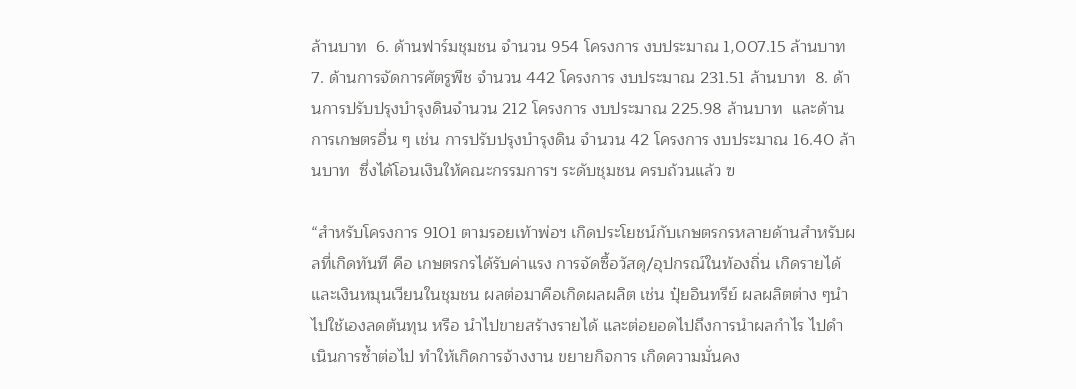ล้านบาท  6. ด้านฟาร์มชุมชน จำนวน 954 โครงการ งบประมาณ 1,007.15 ล้านบาท  7. ด้านการจัดการศัตรูพืช จำนวน 442 โครงการ งบประมาณ 231.51 ล้านบาท  8. ด้านการปรับปรุงบำรุงดินจำนวน 212 โครงการ งบประมาณ 225.98 ล้านบาท  และด้านการเกษตรอื่น ๆ เช่น การปรับปรุงบำรุงดิน จำนวน 42 โครงการ งบประมาณ 16.40 ล้านบาท  ซึ่งได้โอนเงินให้คณะกรรมการฯ ระดับชุมชน ครบถ้วนแล้ว ฃ

“สำหรับโครงการ 9101 ตามรอยเท้าพ่อฯ เกิดประโยชน์กับเกษตรกรหลายด้านสำหรับผลที่เกิดทันที คือ เกษตรกรได้รับค่าแรง การจัดซื้อวัสดุ/อุปกรณ์ในท้องถิ่น เกิดรายได้ และเงินหมุนเวียนในชุมชน ผลต่อมาคือเกิดผลผลิต เช่น ปุ๋ยอินทรีย์ ผลผลิตต่าง ๆนำไปใช้เองลดต้นทุน หรือ นำไปขายสร้างรายได้ และต่อยอดไปถึงการนำผลกำไร ไปดำเนินการซ้ำต่อไป ทำให้เกิดการจ้างงาน ขยายกิจการ เกิดความมั่นคง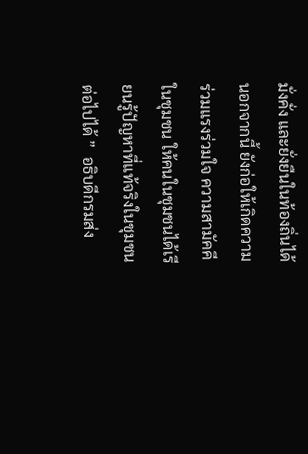มั่งคั่ง และยั่งยืนในท้องถิ่นได้ นอกจากนี้ ยังก่อให้เกิดความร่วมแรงร่วมใจ ความสามัคคีในชุมชน ให้คนในชุมชนได้เรียนรู้ปัญหาที่แท้จริงในชุมชนต่อไปได้ ”  อธิบดีกรมส่ง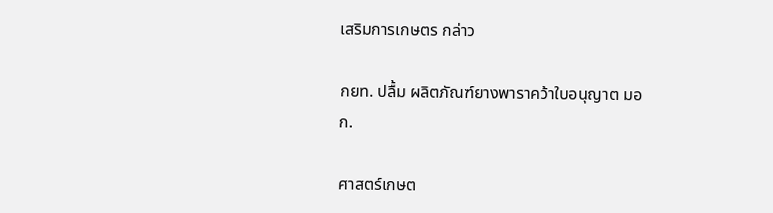เสริมการเกษตร กล่าว

กยท. ปลื้ม ผลิตภัณฑ์ยางพาราคว้าใบอนุญาต มอก.

ศาสตร์เกษต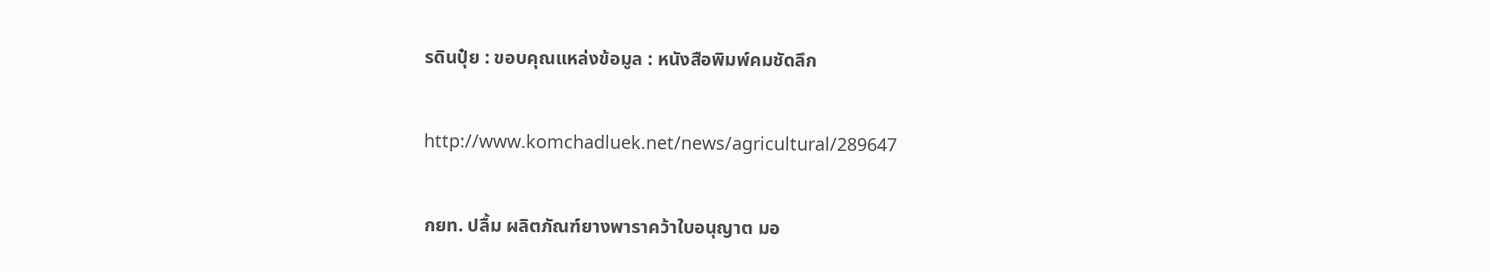รดินปุ๋ย : ขอบคุณแหล่งข้อมูล : หนังสือพิมพ์คมชัดลึก

http://www.komchadluek.net/news/agricultural/289647

กยท. ปลื้ม ผลิตภัณฑ์ยางพาราคว้าใบอนุญาต มอ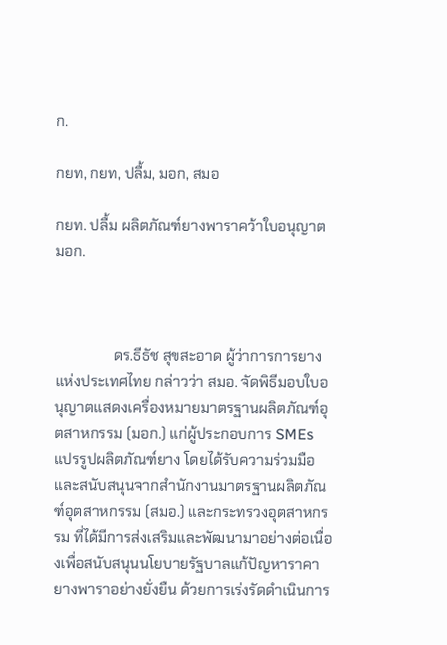ก.

กยท, กยท, ปลื้ม, มอก, สมอ

กยท. ปลื้ม ผลิตภัณฑ์ยางพาราคว้าใบอนุญาต มอก.



                ดร.ธีธัช สุขสะอาด ผู้ว่าการการยางแห่งประเทศไทย กล่าวว่า สมอ. จัดพิธีมอบใบอนุญาตแสดงเครื่องหมายมาตรฐานผลิตภัณฑ์อุตสาหกรรม (มอก.) แก่ผู้ประกอบการ SMEs แปรรูปผลิตภัณฑ์ยาง โดยได้รับความร่วมมือและสนับสนุนจากสำนักงานมาตรฐานผลิตภัณฑ์อุตสาหกรรม (สมอ.) และกระทรวงอุตสาหกรรม ที่ได้มีการส่งเสริมและพัฒนามาอย่างต่อเนื่องเพื่อสนับสนุนนโยบายรัฐบาลแก้ปัญหาราคายางพาราอย่างยั่งยืน ด้วยการเร่งรัดดำเนินการ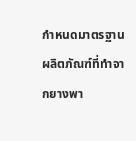กำหนดมาตรฐานผลิตภัณฑ์ที่ทำจากยางพา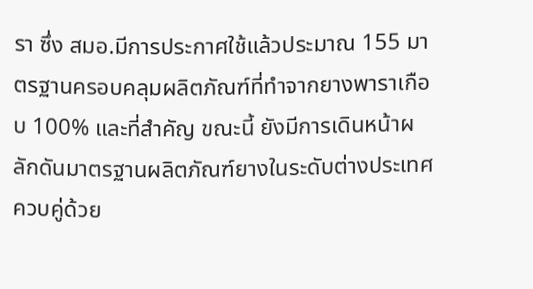รา ซึ่ง สมอ.มีการประกาศใช้แล้วประมาณ 155 มาตรฐานครอบคลุมผลิตภัณฑ์ที่ทำจากยางพาราเกือบ 100% และที่สำคัญ ขณะนี้ ยังมีการเดินหน้าผลักดันมาตรฐานผลิตภัณฑ์ยางในระดับต่างประเทศควบคู่ด้วย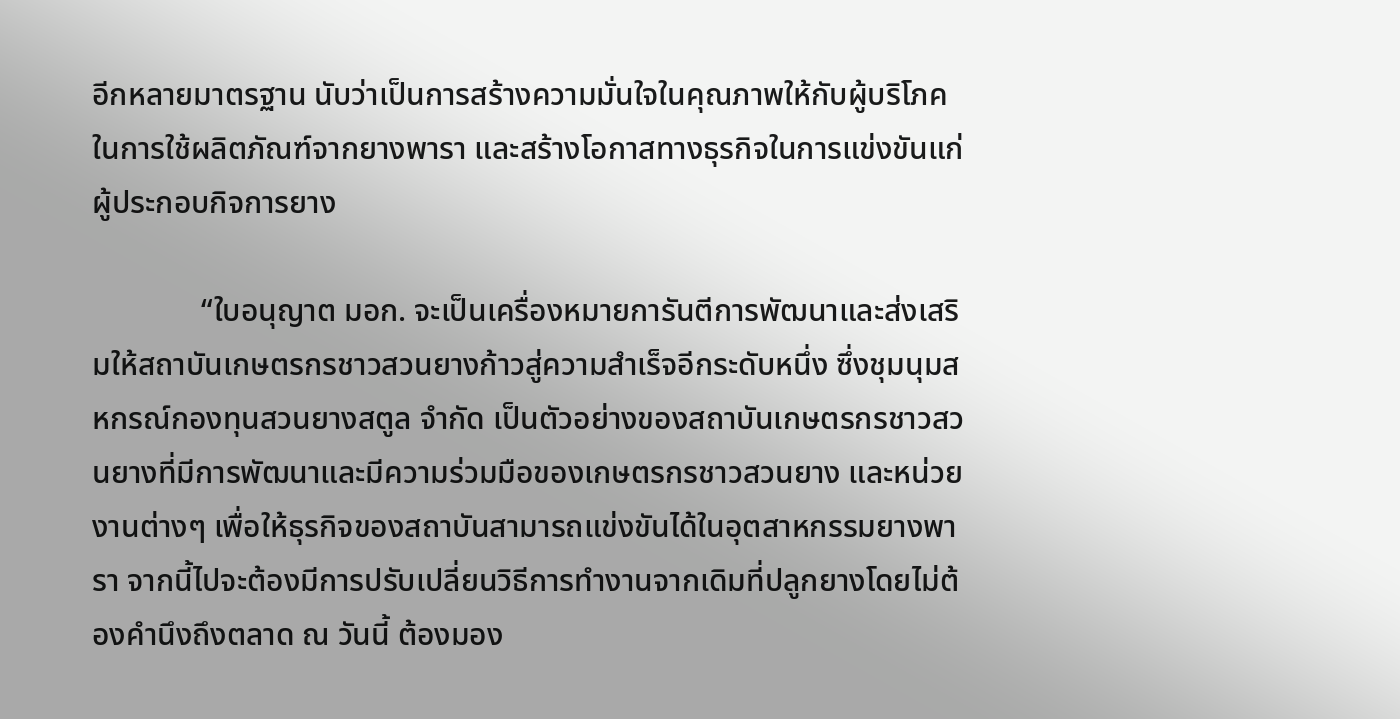อีกหลายมาตรฐาน นับว่าเป็นการสร้างความมั่นใจในคุณภาพให้กับผู้บริโภคในการใช้ผลิตภัณฑ์จากยางพารา และสร้างโอกาสทางธุรกิจในการแข่งขันแก่ผู้ประกอบกิจการยาง

              “ใบอนุญาต มอก. จะเป็นเครื่องหมายการันตีการพัฒนาและส่งเสริมให้สถาบันเกษตรกรชาวสวนยางก้าวสู่ความสำเร็จอีกระดับหนึ่ง ซึ่งชุมนุมสหกรณ์กองทุนสวนยางสตูล จำกัด เป็นตัวอย่างของสถาบันเกษตรกรชาวสวนยางที่มีการพัฒนาและมีความร่วมมือของเกษตรกรชาวสวนยาง และหน่วยงานต่างๆ เพื่อให้ธุรกิจของสถาบันสามารถแข่งขันได้ในอุตสาหกรรมยางพารา จากนี้ไปจะต้องมีการปรับเปลี่ยนวิธีการทำงานจากเดิมที่ปลูกยางโดยไม่ต้องคำนึงถึงตลาด ณ วันนี้ ต้องมอง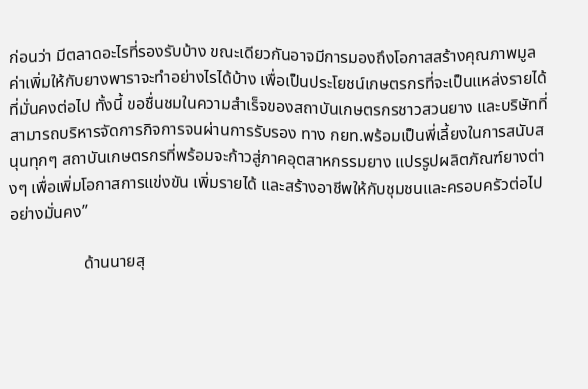ก่อนว่า มีตลาดอะไรที่รองรับบ้าง ขณะเดียวกันอาจมีการมองถึงโอกาสสร้างคุณภาพมูลค่าเพิ่มให้กับยางพาราจะทำอย่างไรได้บ้าง เพื่อเป็นประโยชน์เกษตรกรที่จะเป็นแหล่งรายได้ที่มั่นคงต่อไป ทั้งนี้ ขอชื่นชมในความสำเร็จของสถาบันเกษตรกรชาวสวนยาง และบริษัทที่สามารถบริหารจัดการกิจการจนผ่านการรับรอง ทาง กยท.พร้อมเป็นพี่เลี้ยงในการสนับสนุนทุกๆ สถาบันเกษตรกรที่พร้อมจะก้าวสู่ภาคอุตสาหกรรมยาง แปรรูปผลิตภัณฑ์ยางต่างๆ เพื่อเพิ่มโอกาสการแข่งขัน เพิ่มรายได้ และสร้างอาชีพให้กับชุมชนและครอบครัวต่อไปอย่างมั่นคง”

                  ด้านนายสุ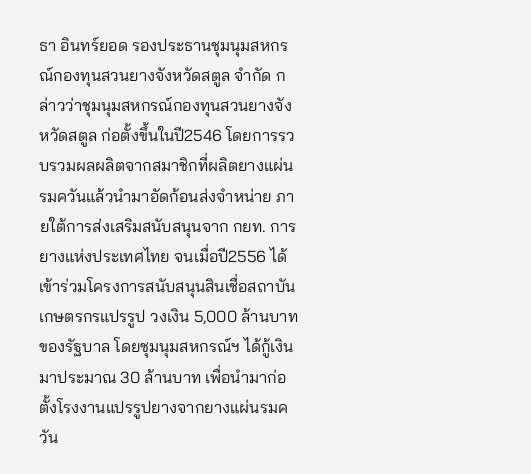ธา อินทร์ยอด รองประธานชุมนุมสหกรณ์กองทุนสวนยางจังหวัดสตูล จำกัด กล่าวว่าชุมนุมสหกรณ์กองทุนสวนยางจังหวัดสตูล ก่อตั้งขึ้นในปี2546 โดยการรวบรวมผลผลิตจากสมาชิกที่ผลิตยางแผ่นรมควันแล้วนำมาอัดก้อนส่งจำหน่าย ภายใต้การส่งเสริมสนับสนุนจาก กยท. การยางแห่งประเทศไทย จนเมื่อปี2556 ได้เข้าร่วมโครงการสนับสนุนสินเชื่อสถาบันเกษตรกรแปรรูป วงเงิน 5,000 ล้านบาท ของรัฐบาล โดยชุมนุมสหกรณ์ฯ ได้กู้เงินมาประมาณ 30 ล้านบาท เพื่อนำมาก่อตั้งโรงงานแปรรูปยางจากยางแผ่นรมควัน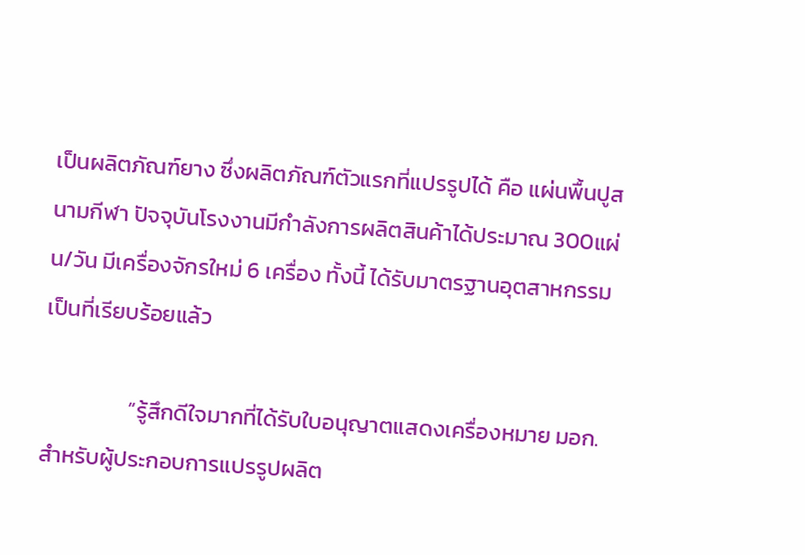เป็นผลิตภัณฑ์ยาง ซึ่งผลิตภัณฑ์ตัวแรกที่แปรรูปได้ คือ แผ่นพื้นปูสนามกีฬา ปัจจุบันโรงงานมีกำลังการผลิตสินค้าได้ประมาณ 300แผ่น/วัน มีเครื่องจักรใหม่ 6 เครื่อง ทั้งนี้ ได้รับมาตรฐานอุตสาหกรรมเป็นที่เรียบร้อยแล้ว

                 “รู้สึกดีใจมากที่ได้รับใบอนุญาตแสดงเครื่องหมาย มอก. สำหรับผู้ประกอบการแปรรูปผลิต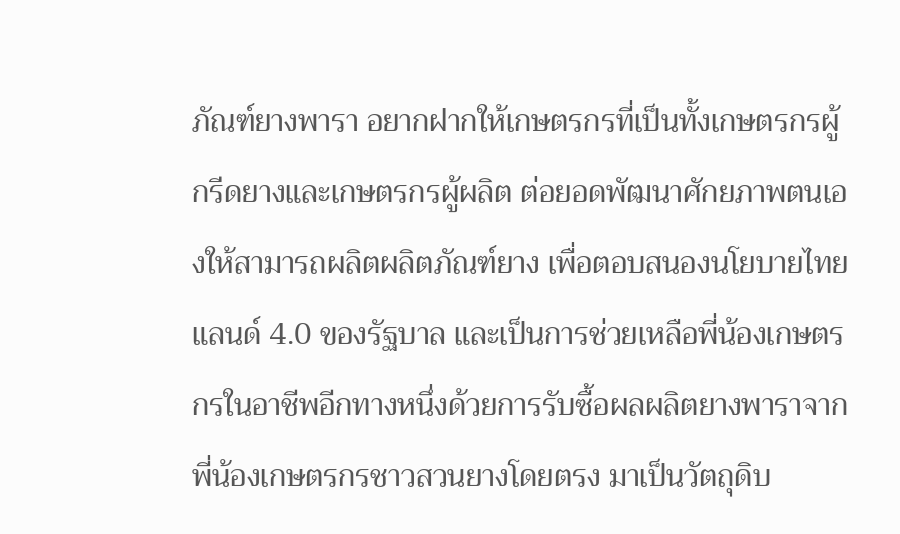ภัณฑ์ยางพารา อยากฝากให้เกษตรกรที่เป็นทั้งเกษตรกรผู้กรีดยางและเกษตรกรผู้ผลิต ต่อยอดพัฒนาศักยภาพตนเองให้สามารถผลิตผลิตภัณฑ์ยาง เพื่อตอบสนองนโยบายไทยแลนด์ 4.0 ของรัฐบาล และเป็นการช่วยเหลือพี่น้องเกษตรกรในอาชีพอีกทางหนึ่งด้วยการรับซื้อผลผลิตยางพาราจากพี่น้องเกษตรกรชาวสวนยางโดยตรง มาเป็นวัตถุดิบ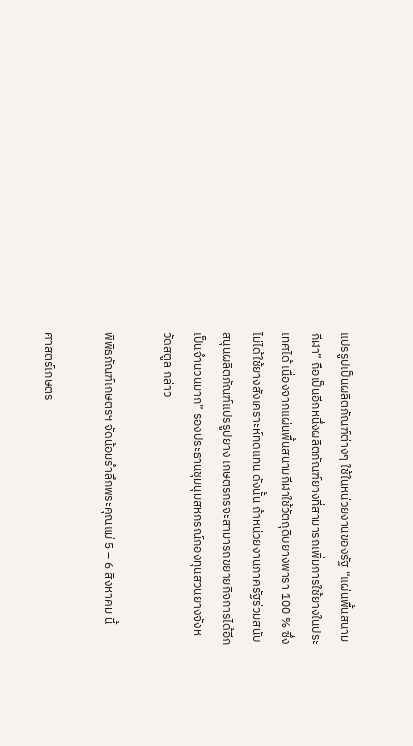แปรรูปเป็นผลิตภัณฑ์ต่างๆ ใช้ในหน่วยงานของรัฐ “แผ่นพื้นสนามกีฬา” ถือเป็นอีกหนึ่งผลิตภัณฑ์ยางที่สามารถเพิ่มการใช้ยางในประเทศได้ เนื่องจากแผ่นพื้นสนามกีฬาใช้วัตถุดิบยางพารา 100 % ซึ่งไม่ได้ใช้ยางสังเคราะห์ทดแทน ดังนั้น ถ้าหน่วยงานภาครัฐร่วมสนับสนุนผลิตภัณฑ์แปรรูปยาง เกษตรกรจะสามารถขยายกิจการได้อีกเป็นจำนวนมาก” รองประธานชุมนุมสหกรณ์กองทุนสวนยางจังหวัดสตูล กล่าว

พิพิธภัณฑ์เกษตรฯ จัดน้อมรำลึกพระคุณแม่ 5 – 6 สิงหาคม นี้

ศาสตร์เกษตร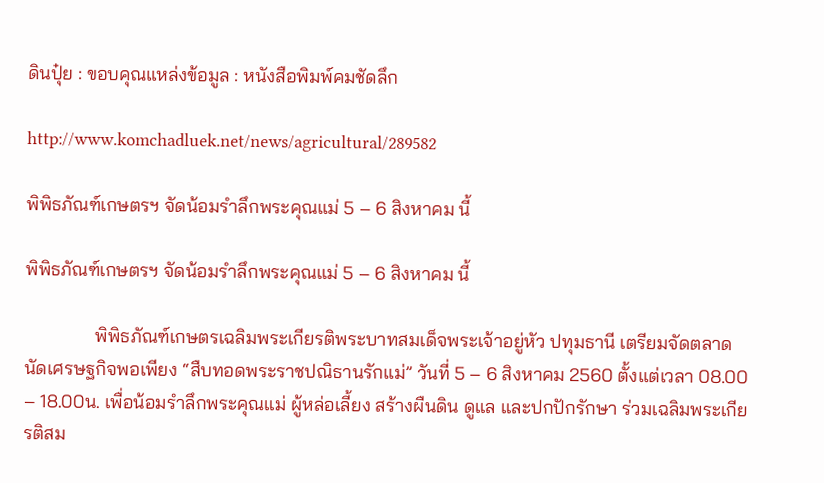ดินปุ๋ย : ขอบคุณแหล่งข้อมูล : หนังสือพิมพ์คมชัดลึก

http://www.komchadluek.net/news/agricultural/289582

พิพิธภัณฑ์เกษตรฯ จัดน้อมรำลึกพระคุณแม่ 5 – 6 สิงหาคม นี้

พิพิธภัณฑ์เกษตรฯ จัดน้อมรำลึกพระคุณแม่ 5 – 6 สิงหาคม นี้

               พิพิธภัณฑ์เกษตรเฉลิมพระเกียรติพระบาทสมเด็จพระเจ้าอยู่หัว ปทุมธานี เตรียมจัดตลาดนัดเศรษฐกิจพอเพียง “สืบทอดพระราชปณิธานรักแม่” วันที่ 5 – 6 สิงหาคม 2560 ตั้งแต่เวลา 08.00 – 18.00น. เพื่อน้อมรำลึกพระคุณแม่ ผู้หล่อเลี้ยง สร้างผืนดิน ดูแล และปกปักรักษา ร่วมเฉลิมพระเกียรติสม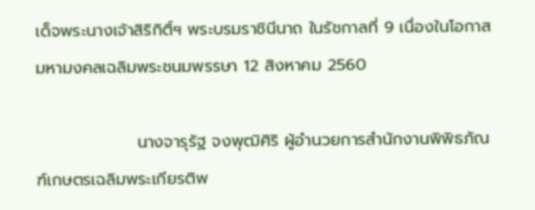เด็จพระนางเจ้าสิริกิติ์ฯ พระบรมราชินีนาถ ในรัชกาลที่ 9 เนื่องในโอกาสมหามงคลเฉลิมพระชนมพรรษา 12 สิงหาคม 2560

                 นางจารุรัฐ จงพุฒิศิริ ผู้อำนวยการสำนักงานพิพิธภัณฑ์เกษตรเฉลิมพระเกียรติพ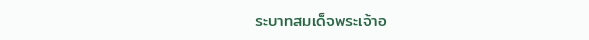ระบาทสมเด็จพระเจ้าอ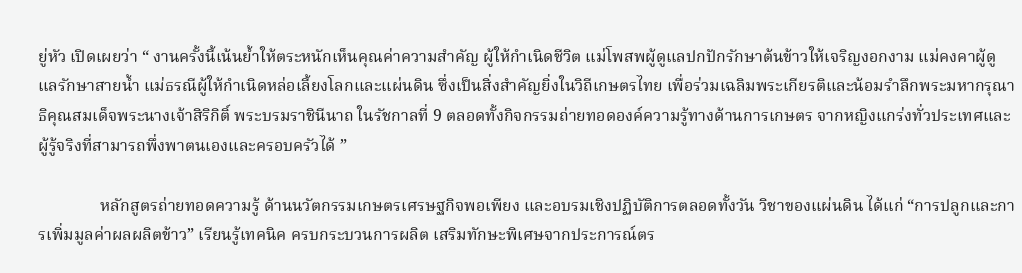ยู่หัว เปิดเผยว่า “ งานครั้งนี้เน้นย้ำให้ตระหนักเห็นคุณค่าความสำคัญ ผู้ให้กำเนิดชีวิต แม่โพสพผู้ดูแลปกปักรักษาต้นข้าวให้เจริญงอกงาม แม่คงคาผู้ดูแลรักษาสายน้ำ แม่ธรณีผู้ให้กำเนิดหล่อเลี้ยงโลกและแผ่นดิน ซึ่งเป็นสิ่งสำคัญยิ่งในวิถีเกษตรไทย เพื่อร่วมเฉลิมพระเกียรติและน้อมรำลึกพระมหากรุณาธิคุณสมเด็จพระนางเจ้าสิริกิติ์ พระบรมราชินีนาถ ในรัชกาลที่ 9 ตลอดทั้งกิจกรรมถ่ายทอดองค์ความรู้ทางด้านการเกษตร จากหญิงแกร่งทั่วประเทศและผู้รู้จริงที่สามารถพึ่งพาตนเองและครอบครัวได้ ”

               หลักสูตรถ่ายทอดความรู้ ด้านนวัตกรรมเกษตรเศรษฐกิจพอเพียง และอบรมเชิงปฏิบัติการตลอดทั้งวัน วิชาของแผ่นดิน ได้แก่ “การปลูกและการเพิ่มมูลค่าผลผลิตข้าว” เรียนรู้เทคนิค ครบกระบวนการผลิต เสริมทักษะพิเศษจากประการณ์ตร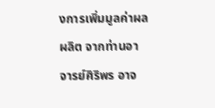งการเพิ่มมูลค่าผลผลิต จากท่านอาจารย์ศิริพร อาจ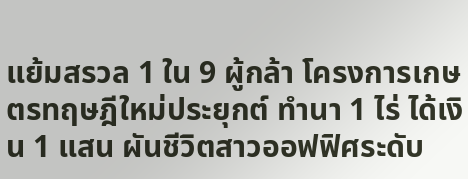แย้มสรวล 1 ใน 9 ผู้กล้า โครงการเกษตรทฤษฎีใหม่ประยุกต์ ทำนา 1 ไร่ ได้เงิน 1 แสน ผันชีวิตสาวออฟฟิศระดับ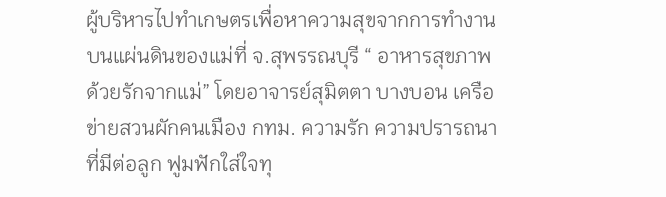ผู้บริหารไปทำเกษตรเพื่อหาความสุขจากการทำงานบนแผ่นดินของแม่ที่ จ.สุพรรณบุรี “ อาหารสุขภาพด้วยรักจากแม่” โดยอาจารย์สุมิตตา บางบอน เครือข่ายสวนผักคนเมือง กทม. ความรัก ความปรารถนาที่มีต่อลูก ฟูมฟักใส่ใจทุ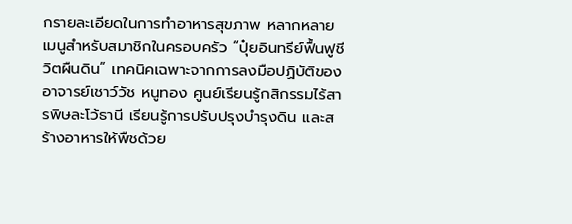กรายละเอียดในการทำอาหารสุขภาพ หลากหลายเมนูสำหรับสมาชิกในครอบครัว “ปุ๋ยอินทรีย์ฟื้นฟูชีวิตผืนดิน” เทคนิคเฉพาะจากการลงมือปฏิบัติของ อาจารย์เชาว์วัช หนูทอง ศูนย์เรียนรู้กสิกรรมไร้สารพิษละโว้ธานี เรียนรู้การปรับปรุงบำรุงดิน และสร้างอาหารให้พืชด้วย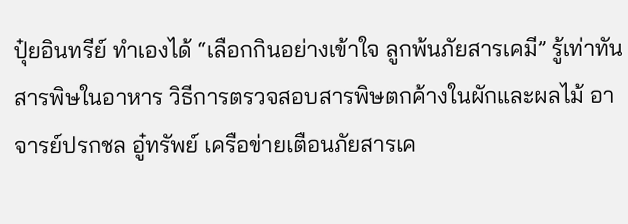ปุ๋ยอินทรีย์ ทำเองได้ “เลือกกินอย่างเข้าใจ ลูกพ้นภัยสารเคมี” รู้เท่าทันสารพิษในอาหาร วิธีการตรวจสอบสารพิษตกค้างในผักและผลไม้ อาจารย์ปรกชล อู๋ทรัพย์ เครือข่ายเตือนภัยสารเค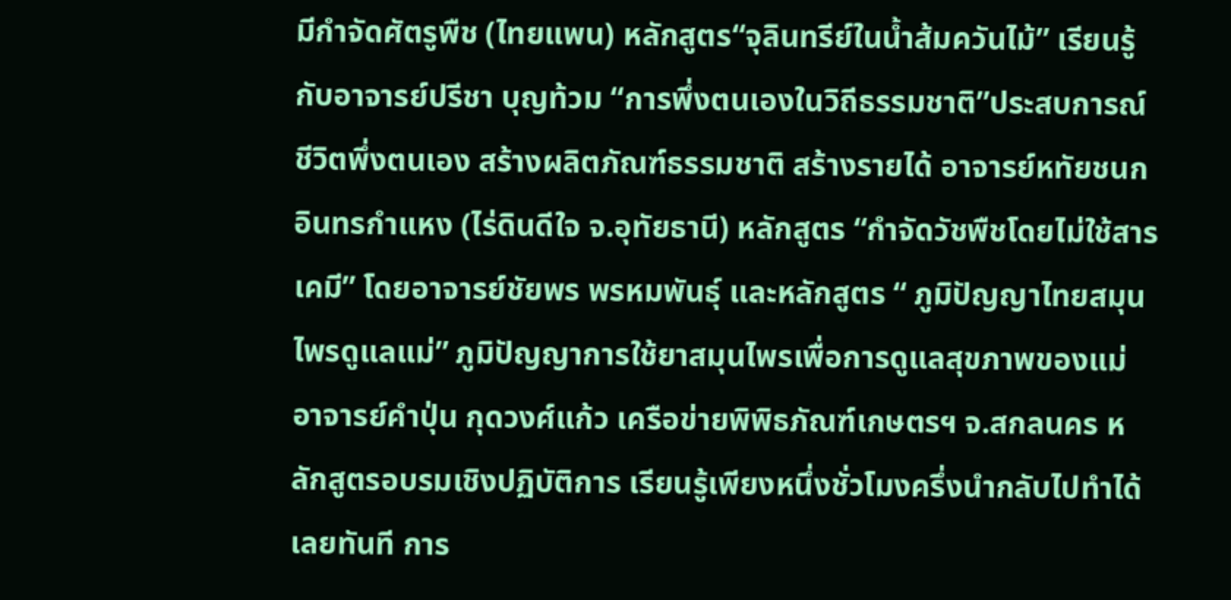มีกำจัดศัตรูพืช (ไทยแพน) หลักสูตร“จุลินทรีย์ในน้ำส้มควันไม้” เรียนรู้กับอาจารย์ปรีชา บุญท้วม “การพึ่งตนเองในวิถีธรรมชาติ”ประสบการณ์ชีวิตพึ่งตนเอง สร้างผลิตภัณฑ์ธรรมชาติ สร้างรายได้ อาจารย์หทัยชนก อินทรกำแหง (ไร่ดินดีใจ จ.อุทัยธานี) หลักสูตร “กำจัดวัชพืชโดยไม่ใช้สารเคมี” โดยอาจารย์ชัยพร พรหมพันธุ์ และหลักสูตร “ ภูมิปัญญาไทยสมุนไพรดูแลแม่” ภูมิปัญญาการใช้ยาสมุนไพรเพื่อการดูแลสุขภาพของแม่ อาจารย์คำปุ่น กุดวงศ์แก้ว เครือข่ายพิพิธภัณฑ์เกษตรฯ จ.สกลนคร หลักสูตรอบรมเชิงปฏิบัติการ เรียนรู้เพียงหนึ่งชั่วโมงครึ่งนำกลับไปทำได้เลยทันที การ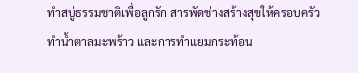ทำสบู่ธรรมชาติเพื่อลูกรัก สารพัดช่างสร้างสุขให้ครอบครัว ทำน้ำตาลมะพร้าว และการทำแยมกระท้อน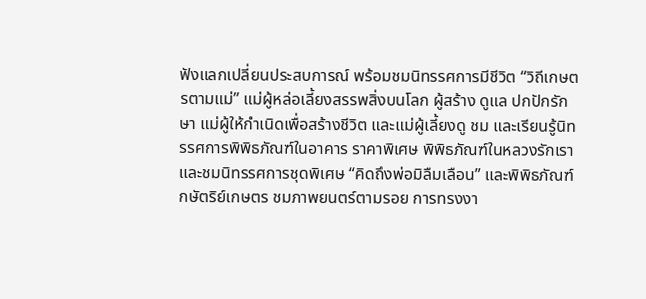ฟังแลกเปลี่ยนประสบการณ์ พร้อมชมนิทรรศการมีชีวิต “วิถีเกษตรตามแม่” แม่ผู้หล่อเลี้ยงสรรพสิ่งบนโลก ผู้สร้าง ดูแล ปกปักรักษา แม่ผู้ให้กำเนิดเพื่อสร้างชีวิต และแม่ผู้เลี้ยงดู ชม และเรียนรู้นิทรรศการพิพิธภัณฑ์ในอาคาร ราคาพิเศษ พิพิธภัณฑ์ในหลวงรักเรา และชมนิทรรศการชุดพิเศษ “คิดถึงพ่อมิลืมเลือน” และพิพิธภัณฑ์กษัตริย์เกษตร ชมภาพยนตร์ตามรอย การทรงงา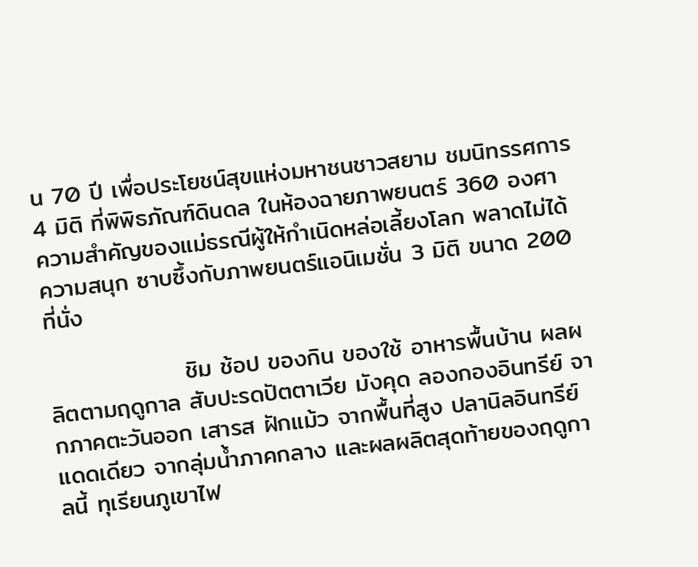น 70 ปี เพื่อประโยชน์สุขแห่งมหาชนชาวสยาม ชมนิทรรศการ 4 มิติ ที่พิพิธภัณฑ์ดินดล ในห้องฉายภาพยนตร์ 360 องศา ความสำคัญของแม่ธรณีผู้ให้กำเนิดหล่อเลี้ยงโลก พลาดไม่ได้ความสนุก ซาบซึ้งกับภาพยนตร์แอนิเมชั่น 3 มิติ ขนาด 200 ที่นั่ง

                ชิม ช้อป ของกิน ของใช้ อาหารพื้นบ้าน ผลผลิตตามฤดูกาล สับปะรดปัตตาเวีย มังคุด ลองกองอินทรีย์ จากภาคตะวันออก เสารส ฝักแม้ว จากพื้นที่สูง ปลานิลอินทรีย์แดดเดียว จากลุ่มน้ำภาคกลาง และผลผลิตสุดท้ายของฤดูกาลนี้ ทุเรียนภูเขาไฟ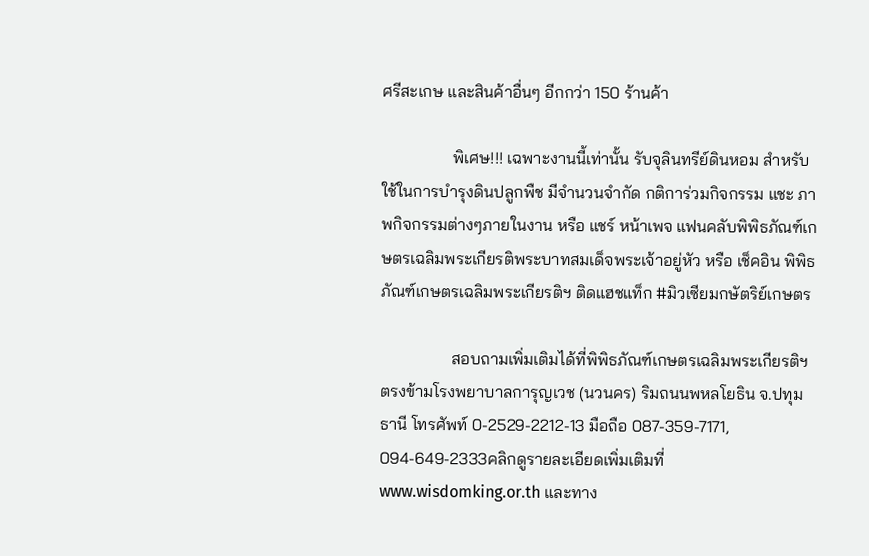ศรีสะเกษ และสินค้าอื่นๆ อีกกว่า 150 ร้านค้า

                 พิเศษ!!! เฉพาะงานนี้เท่านั้น รับจุลินทรีย์ดินหอม สำหรับใช้ในการบำรุงดินปลูกพืช มีจำนวนจำกัด กติการ่วมกิจกรรม แชะ ภาพกิจกรรมต่างๆภายในงาน หรือ แชร์ หน้าเพจ แฟนคลับพิพิธภัณฑ์เกษตรเฉลิมพระเกียรติพระบาทสมเด็จพระเจ้าอยู่หัว หรือ เช็คอิน พิพิธภัณฑ์เกษตรเฉลิมพระเกียรติฯ ติดแฮชแท็ก #มิวเซียมกษัตริย์เกษตร

                 สอบถามเพิ่มเติมได้ที่พิพิธภัณฑ์เกษตรเฉลิมพระเกียรติฯ ตรงข้ามโรงพยาบาลการุญเวช (นวนคร) ริมถนนพหลโยธิน จ.ปทุมธานี โทรศัพท์ 0-2529-2212-13 มือถือ 087-359-7171, 094-649-2333คลิกดูรายละเอียดเพิ่มเติมที่ www.wisdomking.or.th และทาง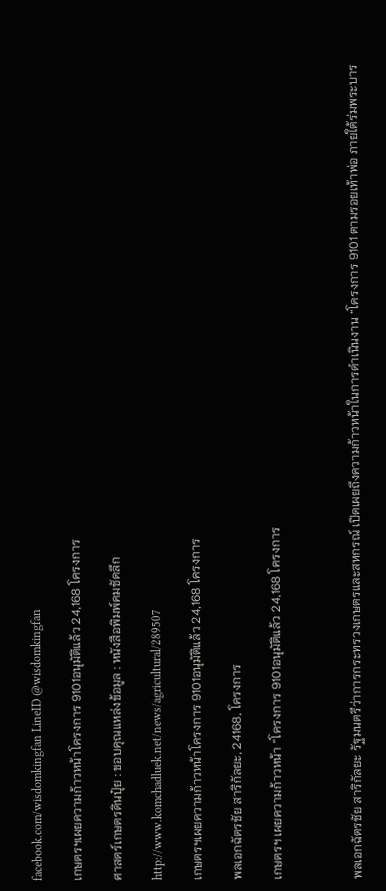facebook.com/wisdomkingfan LineID @wisdomkingfan

เกษตรฯเผยความก้าวหน้าโครงการ 9101อนุมัติแล้ว 24,168 โครงการ

ศาสตร์เกษตรดินปุ๋ย : ขอบคุณแหล่งข้อมูล : หนังสือพิมพ์คมชัดลึก

http://www.komchadluek.net/news/agricultural/289507

เกษตรฯเผยความก้าวหน้าโครงการ 9101อนุมัติแล้ว 24,168 โครงการ

พลเอกฉัตรชัย สาริกัลยะ, 24168, โครงการ

เกษตรฯ เผยความก้าวหน้า “โครงการ 9101อนุมัติแล้ว 24,168 โครงการ



พลเอกฉัตรชัย สาริกัลยะ รัฐมนตรีว่าการกระทรวงเกษตรและสหกรณ์ เปิดเผยถึงความก้าวหน้าในการดำเนินงาน “โครงการ 9101 ตามรอยเท้าพ่อ ภายใต้ร่มพระบาร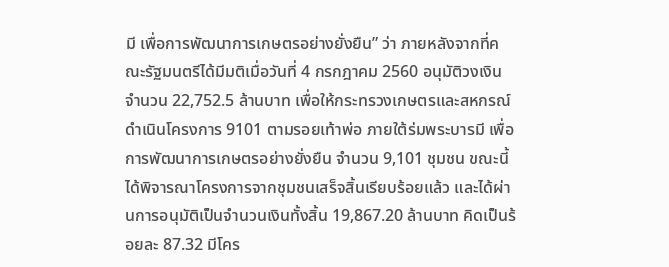มี เพื่อการพัฒนาการเกษตรอย่างยั่งยืน” ว่า ภายหลังจากที่คณะรัฐมนตรีได้มีมติเมื่อวันที่ 4 กรกฎาคม 2560 อนุมัติวงเงิน จำนวน 22,752.5 ล้านบาท เพื่อให้กระทรวงเกษตรและสหกรณ์ดำเนินโครงการ 9101 ตามรอยเท้าพ่อ ภายใต้ร่มพระบารมี เพื่อการพัฒนาการเกษตรอย่างยั่งยืน จำนวน 9,101 ชุมชน ขณะนี้ได้พิจารณาโครงการจากชุมชนเสร็จสิ้นเรียบร้อยแล้ว และได้ผ่านการอนุมัติเป็นจำนวนเงินทั้งสิ้น 19,867.20 ล้านบาท คิดเป็นร้อยละ 87.32 มีโคร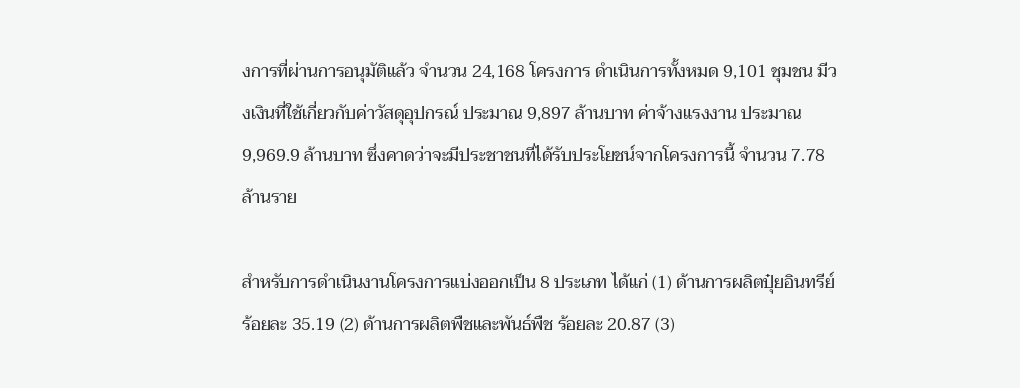งการที่ผ่านการอนุมัติแล้ว จำนวน 24,168 โครงการ ดำเนินการทั้งหมด 9,101 ชุมชน มีวงเงินที่ใช้เกี่ยวกับค่าวัสดุอุปกรณ์ ประมาณ 9,897 ล้านบาท ค่าจ้างแรงงาน ประมาณ 9,969.9 ล้านบาท ซึ่งคาดว่าจะมีประชาชนที่ได้รับประโยชน์จากโครงการนี้ จำนวน 7.78 ล้านราย

สำหรับการดำเนินงานโครงการแบ่งออกเป็น 8 ประเภท ได้แก่ (1) ด้านการผลิตปุ๋ยอินทรีย์ ร้อยละ 35.19 (2) ด้านการผลิตพืชและพันธ์พืช ร้อยละ 20.87 (3)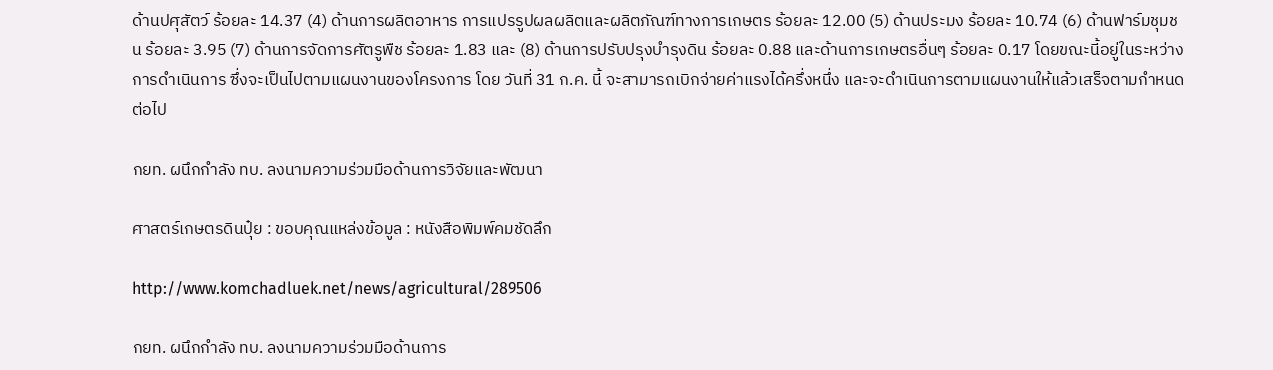ด้านปศุสัตว์ ร้อยละ 14.37 (4) ด้านการผลิตอาหาร การแปรรูปผลผลิตและผลิตภัณฑ์ทางการเกษตร ร้อยละ 12.00 (5) ด้านประมง ร้อยละ 10.74 (6) ด้านฟาร์มชุมชน ร้อยละ 3.95 (7) ด้านการจัดการศัตรูพืช ร้อยละ 1.83 และ (8) ด้านการปรับปรุงบํารุงดิน ร้อยละ 0.88 และด้านการเกษตรอื่นๆ ร้อยละ 0.17 โดยขณะนี้อยู่ในระหว่างการดำเนินการ ซึ่งจะเป็นไปตามแผนงานของโครงการ โดย วันที่ 31 ก.ค. นี้ จะสามารถเบิกจ่ายค่าแรงได้ครึ่งหนึ่ง และจะดำเนินการตามแผนงานให้แล้วเสร็จตามกำหนดต่อไป

กยท. ผนึกกำลัง ทบ. ลงนามความร่วมมือด้านการวิจัยและพัฒนา

ศาสตร์เกษตรดินปุ๋ย : ขอบคุณแหล่งข้อมูล : หนังสือพิมพ์คมชัดลึก

http://www.komchadluek.net/news/agricultural/289506

กยท. ผนึกกำลัง ทบ. ลงนามความร่วมมือด้านการ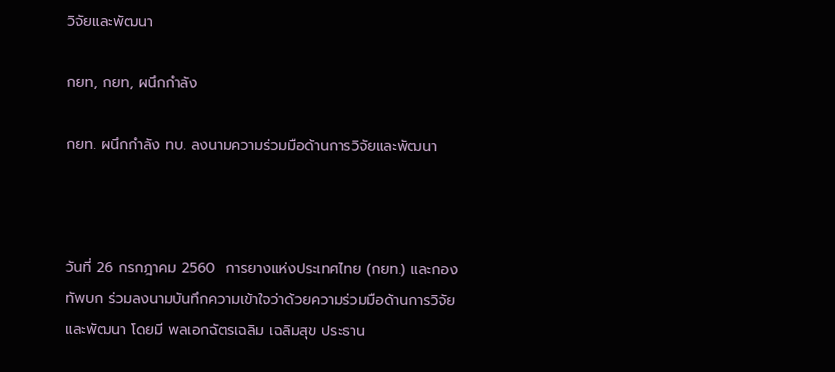วิจัยและพัฒนา

กยท, กยท, ผนึกกำลัง

กยท. ผนึกกำลัง ทบ. ลงนามความร่วมมือด้านการวิจัยและพัฒนา



วันที่ 26 กรกฎาคม 2560  การยางแห่งประเทศไทย (กยท.) และกองทัพบก ร่วมลงนามบันทึกความเข้าใจว่าด้วยความร่วมมือด้านการวิจัยและพัฒนา โดยมี พลเอกฉัตรเฉลิม เฉลิมสุข ประธาน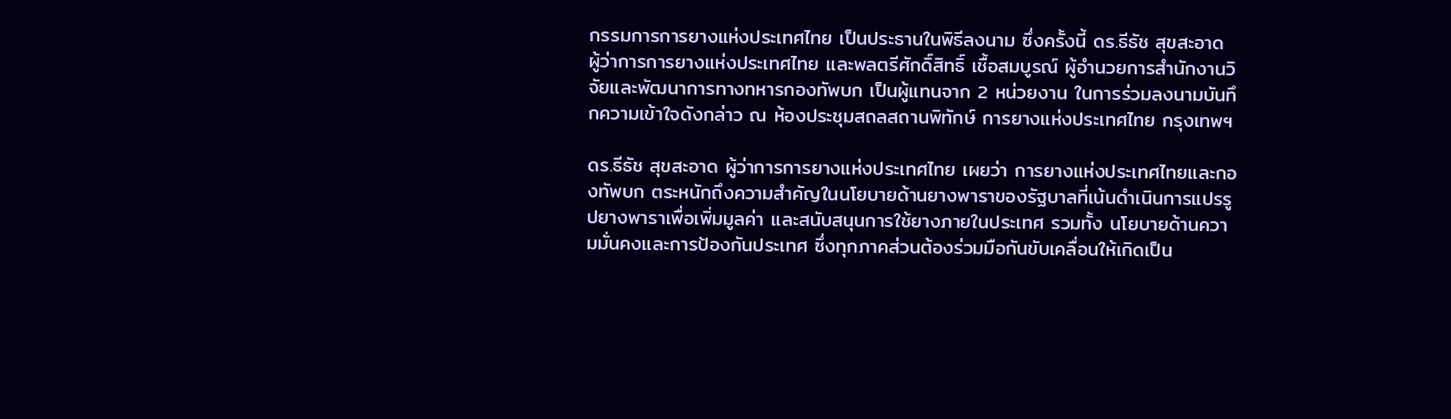กรรมการการยางแห่งประเทศไทย เป็นประธานในพิธีลงนาม ซึ่งครั้งนี้ ดร.ธีธัช สุขสะอาด ผู้ว่าการการยางแห่งประเทศไทย และพลตรีศักดิ์สิทธิ์ เชื้อสมบูรณ์ ผู้อำนวยการสำนักงานวิจัยและพัฒนาการทางทหารกองทัพบก เป็นผู้แทนจาก 2 หน่วยงาน ในการร่วมลงนามบันทึกความเข้าใจดังกล่าว ณ ห้องประชุมสถลสถานพิทักษ์ การยางแห่งประเทศไทย กรุงเทพฯ

ดร.ธีธัช สุขสะอาด ผู้ว่าการการยางแห่งประเทศไทย เผยว่า การยางแห่งประเทศไทยและกองทัพบก ตระหนักถึงความสำคัญในนโยบายด้านยางพาราของรัฐบาลที่เน้นดำเนินการแปรรูปยางพาราเพื่อเพิ่มมูลค่า และสนับสนุนการใช้ยางภายในประเทศ รวมทั้ง นโยบายด้านความมั่นคงและการป้องกันประเทศ ซึ่งทุกภาคส่วนต้องร่วมมือกันขับเคลื่อนให้เกิดเป็น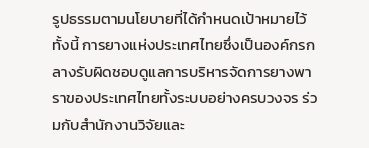รูปธรรมตามนโยบายที่ได้กำหนดเป้าหมายไว้ ทั้งนี้ การยางแห่งประเทศไทยซึ่งเป็นองค์กรกลางรับผิดชอบดูแลการบริหารจัดการยางพาราของประเทศไทยทั้งระบบอย่างครบวงจร ร่วมกับสำนักงานวิจัยและ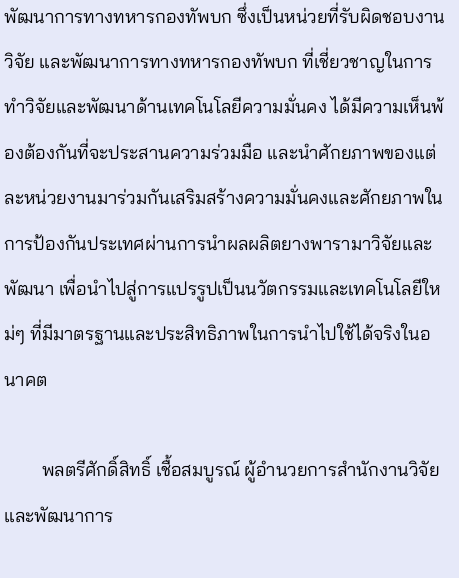พัฒนาการทางทหารกองทัพบก ซึ่งเป็นหน่วยที่รับผิดชอบงานวิจัย และพัฒนาการทางทหารกองทัพบก ที่เชี่ยวชาญในการทำวิจัยและพัฒนาด้านเทคโนโลยีความมั่นคง ได้มีความเห็นพ้องต้องกันที่จะประสานความร่วมมือ และนำศักยภาพของแต่ละหน่วยงานมาร่วมกันเสริมสร้างความมั่นคงและศักยภาพในการป้องกันประเทศผ่านการนำผลผลิตยางพารามาวิจัยและพัฒนา เพื่อนำไปสู่การแปรรูปเป็นนวัตกรรมและเทคโนโลยีใหม่ๆ ที่มีมาตรฐานและประสิทธิภาพในการนำไปใช้ได้จริงในอนาคต

        พลตรีศักดิ์สิทธิ์ เชื้อสมบูรณ์ ผู้อำนวยการสำนักงานวิจัยและพัฒนาการ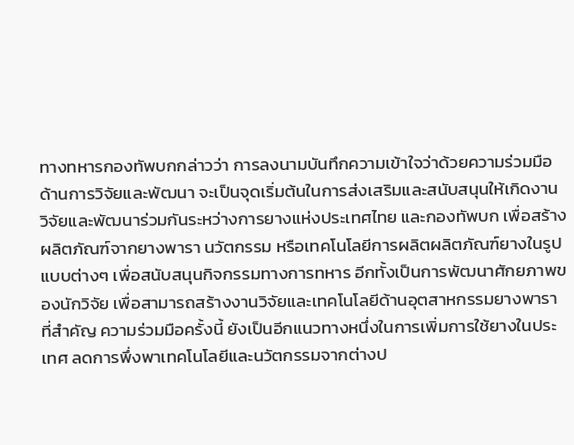ทางทหารกองทัพบกกล่าวว่า การลงนามบันทึกความเข้าใจว่าด้วยความร่วมมือด้านการวิจัยและพัฒนา จะเป็นจุดเริ่มต้นในการส่งเสริมและสนับสนุนให้เกิดงานวิจัยและพัฒนาร่วมกันระหว่างการยางแห่งประเทศไทย และกองทัพบก เพื่อสร้างผลิตภัณฑ์จากยางพารา นวัตกรรม หรือเทคโนโลยีการผลิตผลิตภัณฑ์ยางในรูปแบบต่างๆ เพื่อสนับสนุนกิจกรรมทางการทหาร อีกทั้งเป็นการพัฒนาศักยภาพของนักวิจัย เพื่อสามารถสร้างงานวิจัยและเทคโนโลยีด้านอุตสาหกรรมยางพารา ที่สำคัญ ความร่วมมือครั้งนี้ ยังเป็นอีกแนวทางหนึ่งในการเพิ่มการใช้ยางในประเทศ ลดการพึ่งพาเทคโนโลยีและนวัตกรรมจากต่างป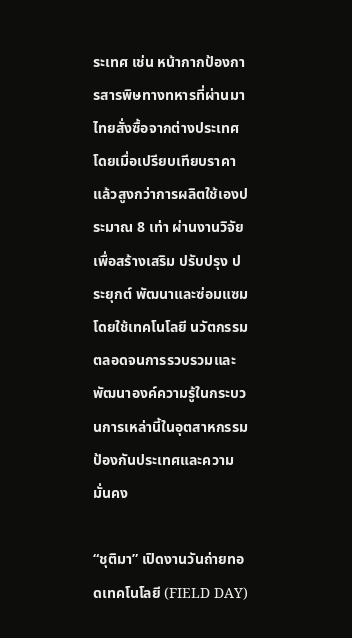ระเทศ เช่น หน้ากากป้องการสารพิษทางทหารที่ผ่านมาไทยสั่งซื้อจากต่างประเทศโดยเมื่อเปรียบเทียบราคาแล้วสูงกว่าการผลิตใช้เองประมาณ 8 เท่า ผ่านงานวิจัยเพื่อสร้างเสริม ปรับปรุง ประยุกต์ พัฒนาและซ่อมแซม โดยใช้เทคโนโลยี นวัตกรรม ตลอดจนการรวบรวมและพัฒนาองค์ความรู้ในกระบวนการเหล่านี้ในอุตสาหกรรมป้องกันประเทศและความมั่นคง

“ชุติมา” เปิดงานวันถ่ายทอดเทคโนโลยี (FIELD DAY)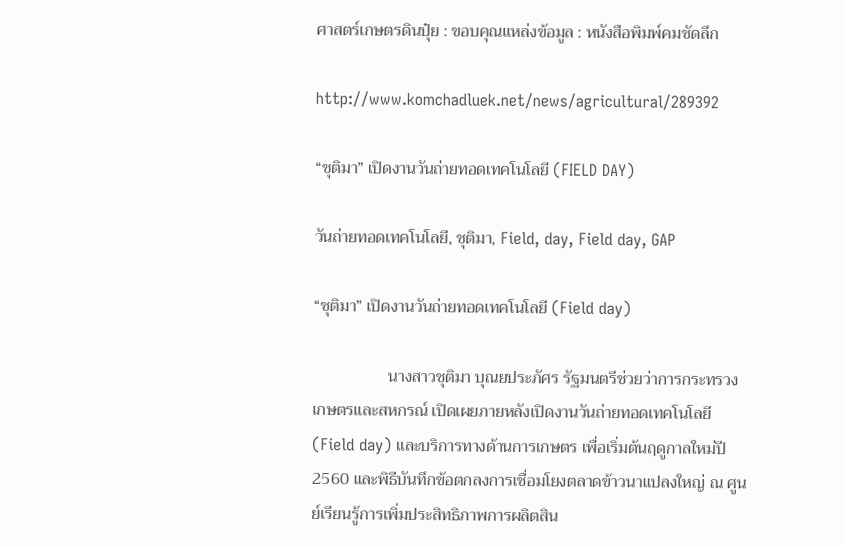ศาสตร์เกษตรดินปุ๋ย : ขอบคุณแหล่งข้อมูล : หนังสือพิมพ์คมชัดลึก

http://www.komchadluek.net/news/agricultural/289392

“ชุติมา” เปิดงานวันถ่ายทอดเทคโนโลยี (FIELD DAY)

วันถ่ายทอดเทคโนโลยี, ชุติมา, Field, day, Field day, GAP

“ชุติมา” เปิดงานวันถ่ายทอดเทคโนโลยี (Field day)

                  นางสาวชุติมา บุณยประภัศร รัฐมนตรีช่วยว่าการกระทรวงเกษตรและสหกรณ์ เปิดเผยภายหลังเปิดงานวันถ่ายทอดเทคโนโลยี (Field day) และบริการทางด้านการเกษตร เพื่อเริ่มต้นฤดูกาลใหม่ปี 2560 และพิธีบันทึกข้อตกลงการเชื่อมโยงตลาดข้าวนาแปลงใหญ่ ณ ศูนย์เรียนรู้การเพิ่มประสิทธิภาพการผลิตสิน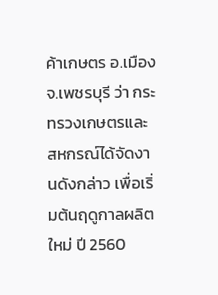ค้าเกษตร อ.เมือง จ.เพชรบุรี ว่า กระทรวงเกษตรและสหกรณ์ได้จัดงานดังกล่าว เพื่อเริ่มต้นฤดูกาลผลิตใหม่ ปี 2560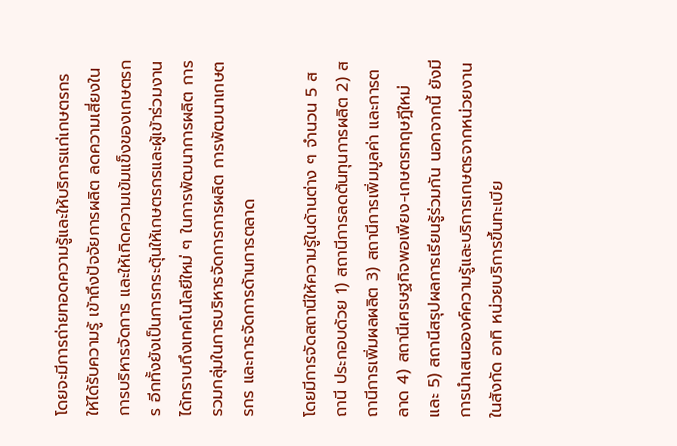โดยจะมีการถ่ายทอดความรู้และให้บริการแก่เกษตรกร ให้ได้รับความรู้ เข้าถึงปัจจัยการผลิต ลดความเสี่ยงในการบริหารจัดการ และให้เกิดความเข้มแข็งของเกษตรกร อีกทั้งยังเป็นการกระตุ้นให้เกษตรกรและผู้เข้าร่วมงานได้ทราบถึงเทคโนโลยีใหม่ ๆ ในการพัฒนาการผลิต การรวมกลุ่มในการบริหารจัดการการผลิต การพัฒนาเกษตรกร และการจัดการด้านการตลาด

โดยมีการจัดสถานีให้ความรู้ในด้านต่าง ๆ จำนวน 5 สถานี ประกอบด้วย 1) สถานีการลดต้นทุนการผลิต 2) สถานีการเพิ่มผลผลิต 3) สถานีการเพิ่มมูลค่า และการตลาด 4) สถานีเศรษฐกิจพอเพียง-เกษตรทฤษฎีใหม่ และ 5) สถานีสรุปผลการเรียนรู้ร่วมกัน นอกจากนี้ ยังมีการนำเสนอองค์ความรู้และบริการเกษตรจากหน่วยงานในสังกัด อาทิ หน่วยบริการขึ้นทะเบีย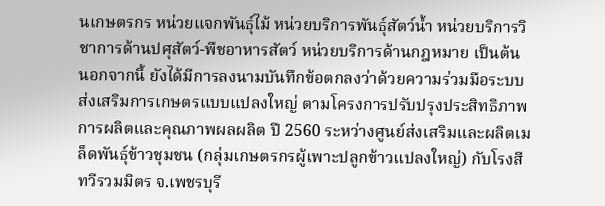นเกษตรกร หน่วยแจกพันธุ์ไม้ หน่วยบริการพันธุ์สัตว์น้ำ หน่วยบริการวิชาการด้านปศุสัตว์-พืชอาหารสัตว์ หน่วยบริการด้านกฎหมาย เป็นต้น
นอกจากนี้ ยังได้มีการลงนามบันทึกข้อตกลงว่าด้วยความร่วมมือระบบส่งเสริมการเกษตรแบบแปลงใหญ่ ตามโครงการปรับปรุงประสิทธิภาพการผลิตและคุณภาพผลผลิต ปี 2560 ระหว่างศูนย์ส่งเสริมและผลิตเมล็ดพันธุ์ข้าวชุมชน (กลุ่มเกษตรกรผู้เพาะปลูกข้าวแปลงใหญ่) กับโรงสีทวีรวมมิตร จ.เพชรบุรี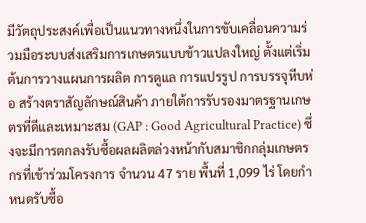มีวัตถุประสงค์เพื่อเป็นแนวทางหนึ่งในการขับเคลื่อนความร่วมมือระบบส่งเสริมการเกษตรแบบข้าวแปลงใหญ่ ตั้งแต่เริ่มต้นการวางแผนการผลิต การดูแล การแปรรูป การบรรจุหีบห่อ สร้างตราสัญลักษณ์สินค้า ภายใต้การรับรองมาตรฐานเกษตรที่ดีและเหมาะสม (GAP : Good Agricultural Practice) ซึ่งจะมีการตกลงรับซื้อผลผลิตล่วงหน้ากับสมาชิกกลุ่มเกษตรกรที่เข้าร่วมโครงการ จำนวน 47 ราย พื้นที่ 1,099 ไร่ โดยกำหนดรับซื้อ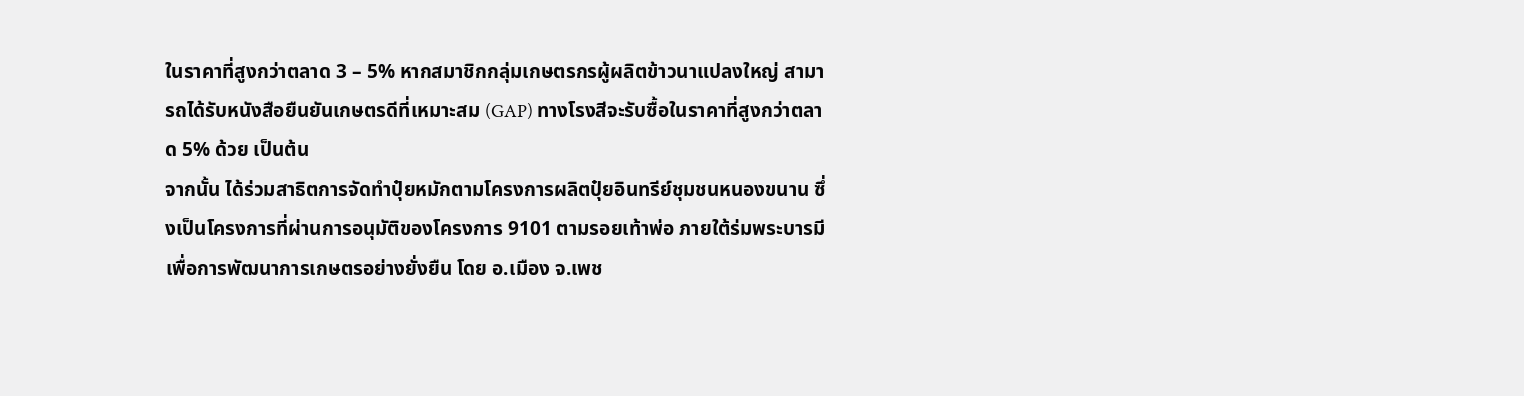ในราคาที่สูงกว่าตลาด 3 – 5% หากสมาชิกกลุ่มเกษตรกรผู้ผลิตข้าวนาแปลงใหญ่ สามารถได้รับหนังสือยืนยันเกษตรดีที่เหมาะสม (GAP) ทางโรงสีจะรับซื้อในราคาที่สูงกว่าตลาด 5% ด้วย เป็นต้น
จากนั้น ได้ร่วมสาธิตการจัดทำปุ๋ยหมักตามโครงการผลิตปุ๋ยอินทรีย์ชุมชนหนองขนาน ซึ่งเป็นโครงการที่ผ่านการอนุมัติของโครงการ 9101 ตามรอยเท้าพ่อ ภายใต้ร่มพระบารมี เพื่อการพัฒนาการเกษตรอย่างยั่งยืน โดย อ.เมือง จ.เพช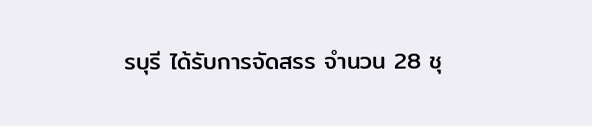รบุรี ได้รับการจัดสรร จำนวน 28 ชุ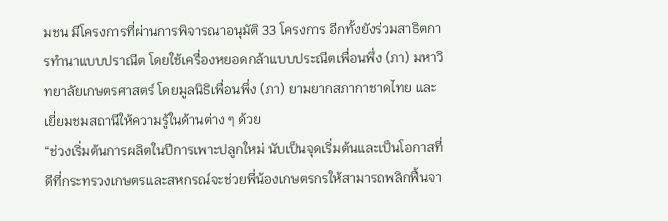มชน มีโครงการที่ผ่านการพิจารณาอนุมัติ 33 โครงการ อีกทั้งยังร่วมสาธิตการทำนาแบบปราณีต โดยใช้เครื่องหยอดกล้าแบบประณีตเพื่อนพึ่ง (ภา) มหาวิทยาลัยเกษตรศาสตร์ โดยมูลนิธิเพื่อนพึ่ง (ภา) ยามยากสภากาชาดไทย และเยี่ยมชมสถานีให้ความรู้ในด้านต่าง ๆ ด้วย
“ช่วงเริ่มต้นการผลิตในปีการเพาะปลูกใหม่ นับเป็นจุดเริ่มต้นและเป็นโอกาสที่ดีที่กระทรวงเกษตรและสหกรณ์จะช่วยพี่น้องเกษตรกรให้สามารถพลิกฟื้นจา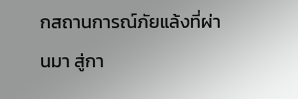กสถานการณ์ภัยแล้งที่ผ่านมา สู่กา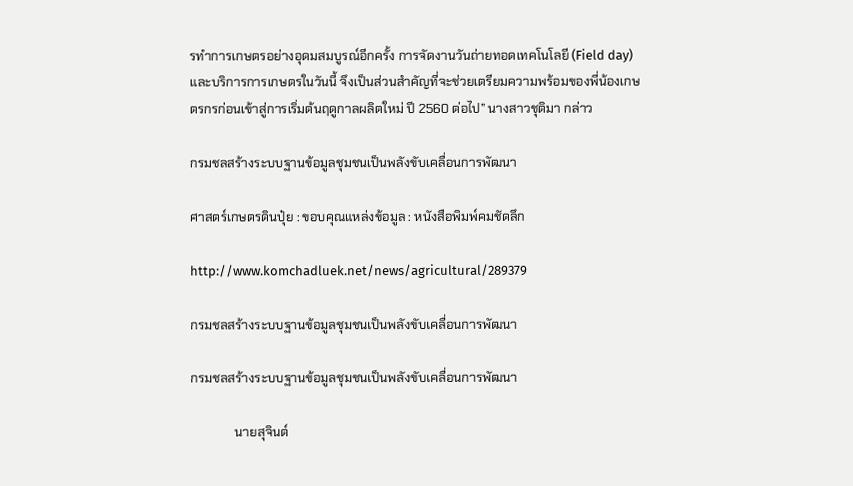รทำการเกษตรอย่างอุดมสมบูรณ์อีกครั้ง การจัดงานวันถ่ายทอดเทคโนโลยี (Field day) และบริการการเกษตรในวันนี้ จึงเป็นส่วนสำคัญที่จะช่วยเตรียมความพร้อมของพี่น้องเกษตรกรก่อนเข้าสู่การเริ่มต้นฤดูกาลผลิตใหม่ ปี 2560 ต่อไป” นางสาวชุติมา กล่าว

กรมชลสร้างระบบฐานข้อมูลชุมชนเป็นพลังขับเคลื่อนการพัฒนา

ศาสตร์เกษตรดินปุ๋ย : ขอบคุณแหล่งข้อมูล : หนังสือพิมพ์คมชัดลึก

http://www.komchadluek.net/news/agricultural/289379

กรมชลสร้างระบบฐานข้อมูลชุมชนเป็นพลังขับเคลื่อนการพัฒนา

กรมชลสร้างระบบฐานข้อมูลชุมชนเป็นพลังขับเคลื่อนการพัฒนา

              นายสุจินต์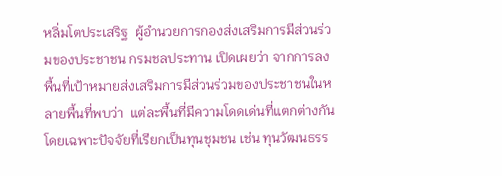หลิ่มโตประเสริฐ  ผู้อำนวยการกองส่งเสริมการมีส่วนร่วมของประชาชน กรมชลประทาน เปิดเผยว่า จากการลงพื้นที่เป้าหมายส่งเสริมการมีส่วนร่วมของประชาชนในหลายพื้นที่พบว่า  แต่ละพื้นที่มีความโดดเด่นที่แตกต่างกัน  โดยเฉพาะปัจจัยที่เรียกเป็นทุนชุมชน เช่น ทุนวัฒนธรร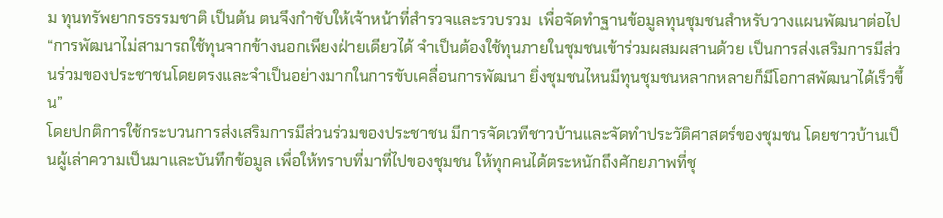ม ทุนทรัพยากรธรรมชาติ เป็นต้น ตนจึงกำชับให้เจ้าหน้าที่สำรวจและรวบรวม  เพื่อจัดทำฐานข้อมูลทุนชุมชนสำหรับวางแผนพัฒนาต่อไป
“การพัฒนาไม่สามารถใช้ทุนจากข้างนอกเพียงฝ่ายเดียวได้ จำเป็นต้องใช้ทุนภายในชุมชนเข้าร่วมผสมผสานด้วย เป็นการส่งเสริมการมีส่วนร่วมของประชาชนโดยตรงและจำเป็นอย่างมากในการขับเคลื่อนการพัฒนา ยิ่งชุมชนไหนมีทุนชุมชนหลากหลายก็มีโอกาสพัฒนาได้เร็วขึ้น”
โดยปกติการใช้กระบวนการส่งเสริมการมีส่วนร่วมของประชาชน มีการจัดเวทีชาวบ้านและจัดทำประวัติศาสตร์ของชุมชน โดยชาวบ้านเป็นผู้เล่าความเป็นมาและบันทึกข้อมูล เพื่อให้ทราบที่มาที่ไปของชุมชน ให้ทุกคนได้ตระหนักถึงศักยภาพที่ชุ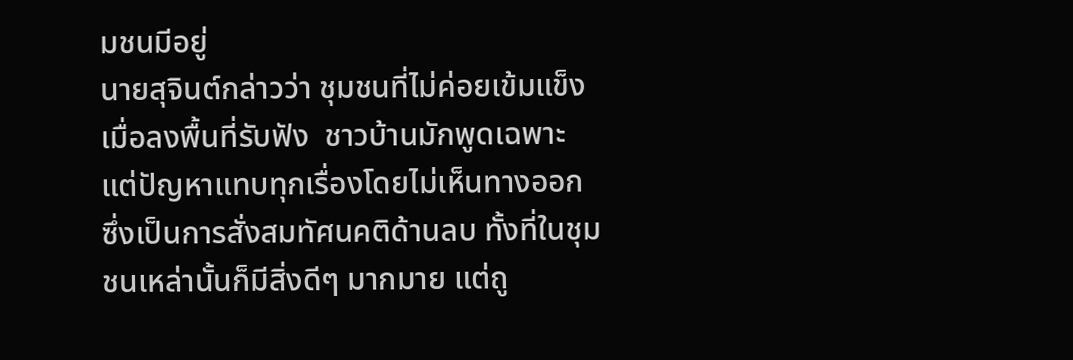มชนมีอยู่
นายสุจินต์กล่าวว่า ชุมชนที่ไม่ค่อยเข้มแข็ง เมื่อลงพื้นที่รับฟัง  ชาวบ้านมักพูดเฉพาะแต่ปัญหาแทบทุกเรื่องโดยไม่เห็นทางออก ซึ่งเป็นการสั่งสมทัศนคติด้านลบ ทั้งที่ในชุมชนเหล่านั้นก็มีสิ่งดีๆ มากมาย แต่ถู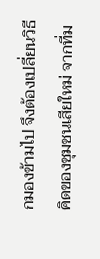กมองข้ามไป จึงต้องเปลี่ยนวิธีคิดของชุมชนเสียใหม่ จากที่ม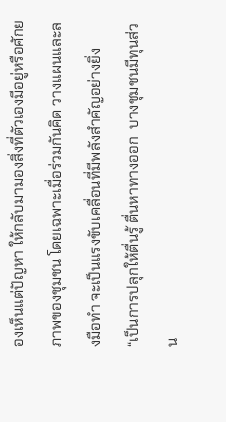องเห็นแต่ปัญหา ให้กลับมามองสิ่งที่ตัวเองมีอยู่หรือศักยภาพของชุมชน โดยเฉพาะเมื่อร่วมกันคิด วางแผนและลงมือทำ จะเป็นแรงขับเคลื่อนที่มีพลังสำคัญอย่างยิ่ง
“เป็นการปลุกให้ตื่นรู้ ตื่นหาทางออก  บางชุมชนมีทุนส่วน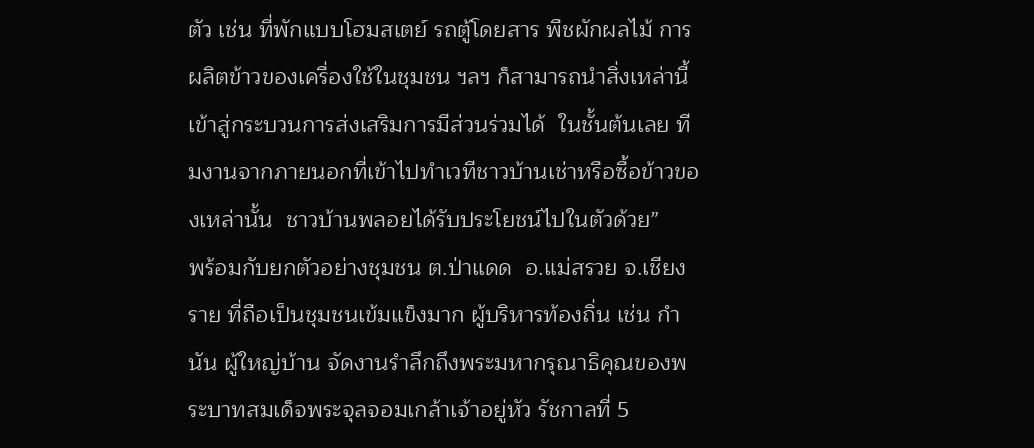ตัว เช่น ที่พักแบบโฮมสเตย์ รถตู้โดยสาร พืชผักผลไม้ การผลิตข้าวของเครื่องใช้ในชุมชน ฯลฯ ก็สามารถนำสิ่งเหล่านี้เข้าสู่กระบวนการส่งเสริมการมีส่วนร่วมได้  ในชั้นต้นเลย ทีมงานจากภายนอกที่เข้าไปทำเวทีชาวบ้านเช่าหรือซื้อข้าวของเหล่านั้น  ชาวบ้านพลอยได้รับประโยชน์ไปในตัวด้วย”
พร้อมกับยกตัวอย่างชุมชน ต.ป่าแดด  อ.แม่สรวย จ.เชียงราย ที่ถือเป็นชุมชนเข้มแข็งมาก ผู้บริหารท้องถิ่น เช่น กำนัน ผู้ใหญ่บ้าน จัดงานรำลึกถึงพระมหากรุณาธิคุณของพระบาทสมเด็จพระจุลจอมเกล้าเจ้าอยู่หัว รัชกาลที่ 5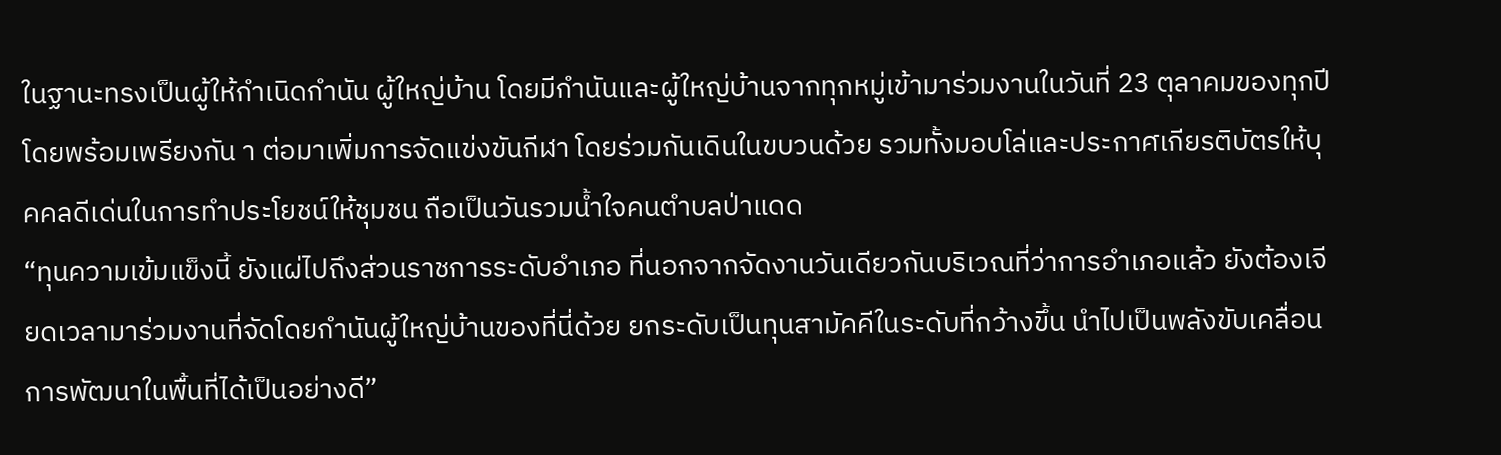ในฐานะทรงเป็นผู้ให้กำเนิดกำนัน ผู้ใหญ่บ้าน โดยมีกำนันและผู้ใหญ่บ้านจากทุกหมู่เข้ามาร่วมงานในวันที่ 23 ตุลาคมของทุกปีโดยพร้อมเพรียงกัน า ต่อมาเพิ่มการจัดแข่งขันกีฬา โดยร่วมกันเดินในขบวนด้วย รวมทั้งมอบโล่และประกาศเกียรติบัตรให้บุคคลดีเด่นในการทำประโยชน์ให้ชุมชน ถือเป็นวันรวมน้ำใจคนตำบลป่าแดด
“ทุนความเข้มแข็งนี้ ยังแผ่ไปถึงส่วนราชการระดับอำเภอ ที่นอกจากจัดงานวันเดียวกันบริเวณที่ว่าการอำเภอแล้ว ยังต้องเจียดเวลามาร่วมงานที่จัดโดยกำนันผู้ใหญ่บ้านของที่นี่ด้วย ยกระดับเป็นทุนสามัคคีในระดับที่กว้างขึ้น นำไปเป็นพลังขับเคลื่อนการพัฒนาในพื้นที่ได้เป็นอย่างดี”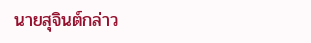นายสุจินต์กล่าว